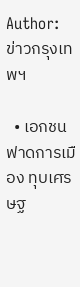Author: ข่าวกรุงเทพฯ

  • เอกชนฟาดการเมือง ทุบเศรษฐ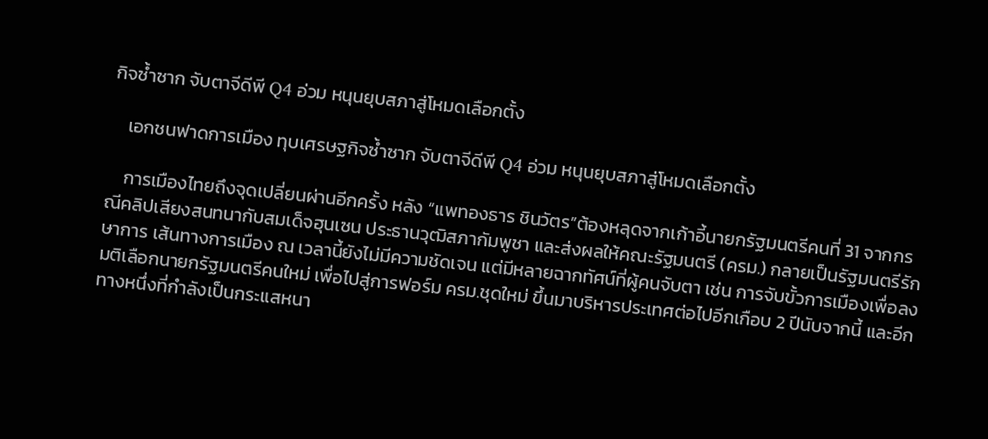กิจซํ้าซาก จับตาจีดีพี Q4 อ่วม หนุนยุบสภาสู่โหมดเลือกตั้ง

    เอกชนฟาดการเมือง ทุบเศรษฐกิจซํ้าซาก จับตาจีดีพี Q4 อ่วม หนุนยุบสภาสู่โหมดเลือกตั้ง

    การเมืองไทยถึงจุดเปลี่ยนผ่านอีกครั้ง หลัง “แพทองธาร ชินวัตร”ต้องหลุดจากเก้าอี้นายกรัฐมนตรีคนที่ 31 จากกรณีคลิปเสียงสนทนากับสมเด็จฮุนเซน ประธานวุฒิสภากัมพูชา และส่งผลให้คณะรัฐมนตรี (ครม.) กลายเป็นรัฐมนตรีรักษาการ เส้นทางการเมือง ณ เวลานี้ยังไม่มีความชัดเจน แต่มีหลายฉากทัศน์ที่ผู้คนจับตา เช่น การจับขั้วการเมืองเพื่อลงมติเลือกนายกรัฐมนตรีคนใหม่ เพื่อไปสู่การฟอร์ม ครม.ชุดใหม่ ขึ้นมาบริหารประเทศต่อไปอีกเกือบ 2 ปีนับจากนี้ และอีกทางหนึ่งที่กำลังเป็นกระแสหนา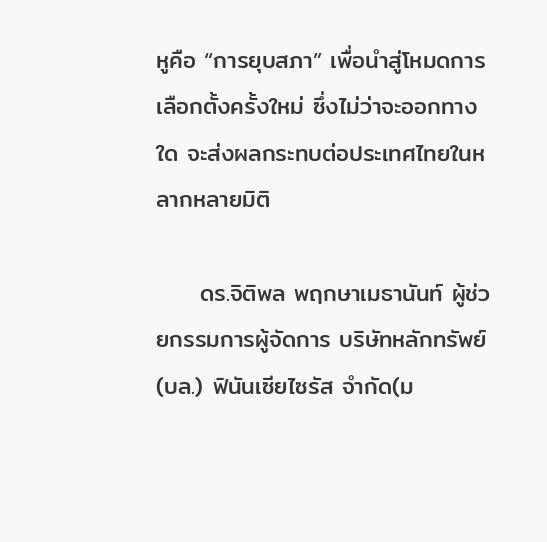หูคือ “การยุบสภา” เพื่อนำสู่โหมดการเลือกตั้งครั้งใหม่ ซึ่งไม่ว่าจะออกทางใด จะส่งผลกระทบต่อประเทศไทยในหลากหลายมิติ

     ดร.จิติพล พฤกษาเมธานันท์ ผู้ช่วยกรรมการผู้จัดการ บริษัทหลักทรัพย์ (บล.) ฟินันเซียไซรัส จำกัด(ม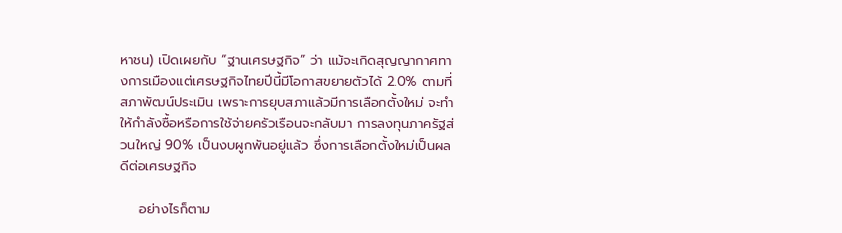หาชน) เปิดเผยกับ “ฐานเศรษฐกิจ” ว่า แม้จะเกิดสุญญากาศทางการเมืองแต่เศรษฐกิจไทยปีนี้มีโอกาสขยายตัวได้ 2.0% ตามที่สภาพัฒน์ประเมิน เพราะการยุบสภาแล้วมีการเลือกตั้งใหม่ จะทำให้กำลังซื้อหรือการใช้จ่ายครัวเรือนจะกลับมา การลงทุนภาครัฐส่วนใหญ่ 90% เป็นงบผูกพันอยู่แล้ว ซึ่งการเลือกตั้งใหม่เป็นผลดีต่อเศรษฐกิจ

    อย่างไรก็ตาม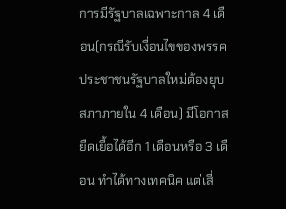การมีรัฐบาลเฉพาะกาล 4 เดือน(กรณีรับเงื่อนไขของพรรคประชาชนรัฐบาลใหม่ต้องยุบสภาภายใน 4 เดือน) มีโอกาสยืดเยื้อได้อีก 1 เดือนหรือ 3 เดือน ทำได้ทางเทคนิค แต่เสี่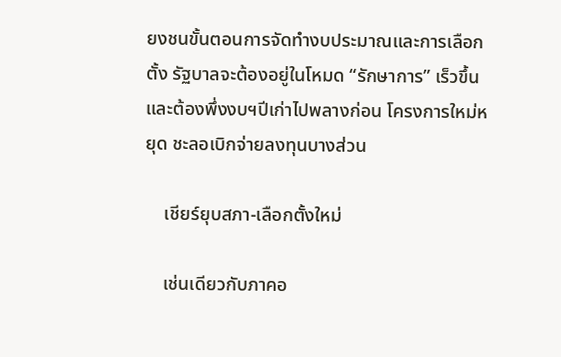ยงชนขั้นตอนการจัดทำงบประมาณและการเลือกตั้ง รัฐบาลจะต้องอยู่ในโหมด “รักษาการ” เร็วขึ้น และต้องพึ่งงบฯปีเก่าไปพลางก่อน โครงการใหม่หยุด ชะลอเบิกจ่ายลงทุนบางส่วน

    เชียร์ยุบสภา-เลือกตั้งใหม่

    เช่นเดียวกับภาคอ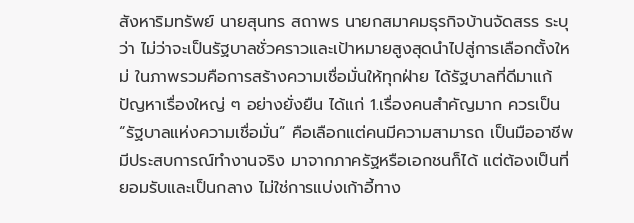สังหาริมทรัพย์ นายสุนทร สถาพร นายกสมาคมธุรกิจบ้านจัดสรร ระบุว่า ไม่ว่าจะเป็นรัฐบาลชั่วคราวและเป้าหมายสูงสุดนำไปสู่การเลือกตั้งใหม่ ในภาพรวมคือการสร้างความเชื่อมั่นให้ทุกฝ่าย ได้รัฐบาลที่ดีมาแก้ปัญหาเรื่องใหญ่ ๆ อย่างยั่งยืน ได้แก่ 1.เรื่องคนสำคัญมาก ควรเป็น “รัฐบาลแห่งความเชื่อมั่น” คือเลือกแต่คนมีความสามารถ เป็นมืออาชีพ มีประสบการณ์ทำงานจริง มาจากภาครัฐหรือเอกชนก็ได้ แต่ต้องเป็นที่ยอมรับและเป็นกลาง ไม่ใช่การแบ่งเก้าอี้ทาง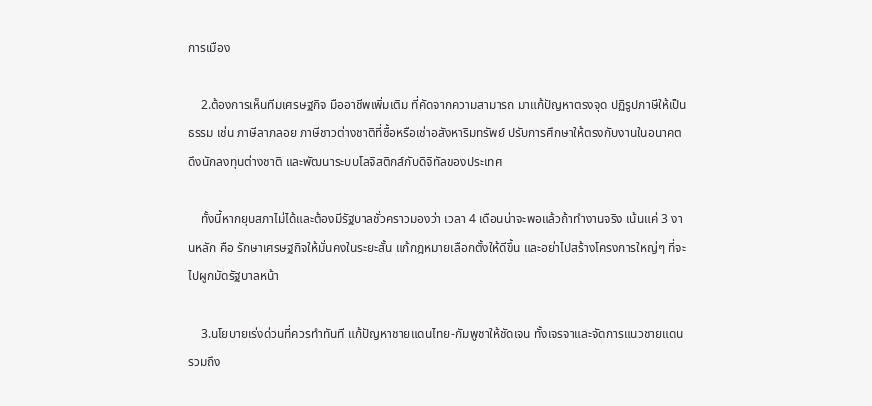การเมือง

    2.ต้องการเห็นทีมเศรษฐกิจ มืออาชีพเพิ่มเติม ที่คัดจากความสามารถ มาแก้ปัญหาตรงจุด ปฏิรูปภาษีให้เป็นธรรม เช่น ภาษีลาภลอย ภาษีชาวต่างชาติที่ซื้อหรือเช่าอสังหาริมทรัพย์ ปรับการศึกษาให้ตรงกับงานในอนาคต ดึงนักลงทุนต่างชาติ และพัฒนาระบบโลจิสติกส์กับดิจิทัลของประเทศ

    ทั้งนี้หากยุบสภาไม่ได้และต้องมีรัฐบาลชั่วคราวมองว่า เวลา 4 เดือนน่าจะพอแล้วถ้าทำงานจริง เน้นแค่ 3 งานหลัก คือ รักษาเศรษฐกิจให้มั่นคงในระยะสั้น แก้กฎหมายเลือกตั้งให้ดีขึ้น และอย่าไปสร้างโครงการใหญ่ๆ ที่จะไปผูกมัดรัฐบาลหน้า

    3.นโยบายเร่งด่วนที่ควรทำทันที แก้ปัญหาชายแดนไทย-กัมพูชาให้ชัดเจน ทั้งเจรจาและจัดการแนวชายแดน รวมถึง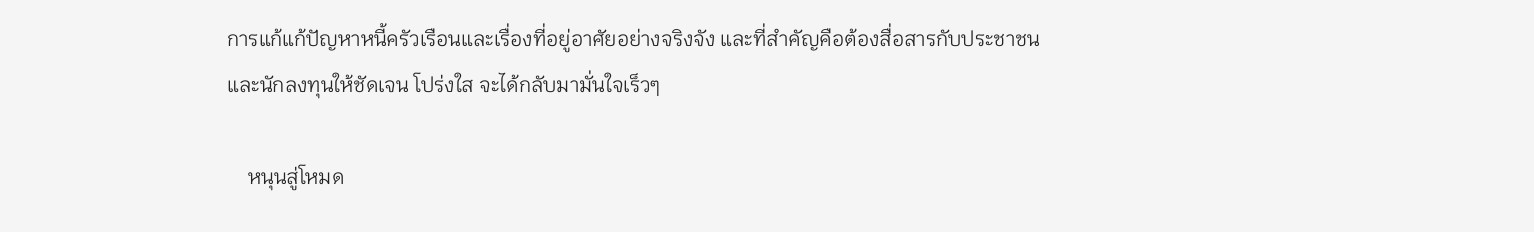การแก้แก้ปัญหาหนี้ครัวเรือนและเรื่องที่อยู่อาศัยอย่างจริงจัง และที่สำคัญคือต้องสื่อสารกับประชาชนและนักลงทุนให้ชัดเจน โปร่งใส จะได้กลับมามั่นใจเร็วๆ

    หนุนสู่โหมด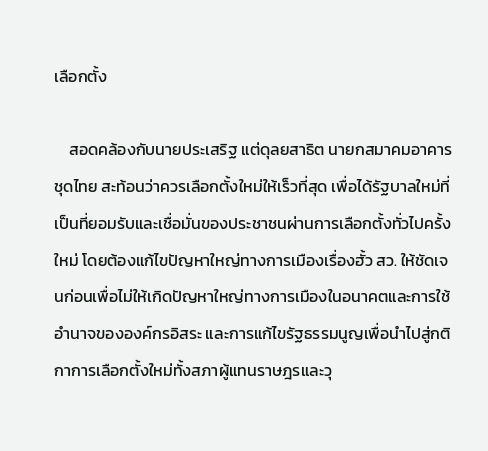เลือกตั้ง

    สอดคล้องกับนายประเสริฐ แต่ดุลยสาธิต นายกสมาคมอาคารชุดไทย สะท้อนว่าควรเลือกตั้งใหม่ให้เร็วที่สุด เพื่อได้รัฐบาลใหม่ที่เป็นที่ยอมรับและเชื่อมั่นของประชาชนผ่านการเลือกตั้งทั่วไปครั้งใหม่ โดยต้องแก้ไขปัญหาใหญ่ทางการเมืองเรื่องฮั้ว สว. ให้ชัดเจนก่อนเพื่อไม่ให้เกิดปัญหาใหญ่ทางการเมืองในอนาคตและการใช้อำนาจขององค์กรอิสระ และการแก้ไขรัฐธรรมนูญเพื่อนำไปสู่กติกาการเลือกตั้งใหม่ทั้งสภาผู้แทนราษฎรและวุ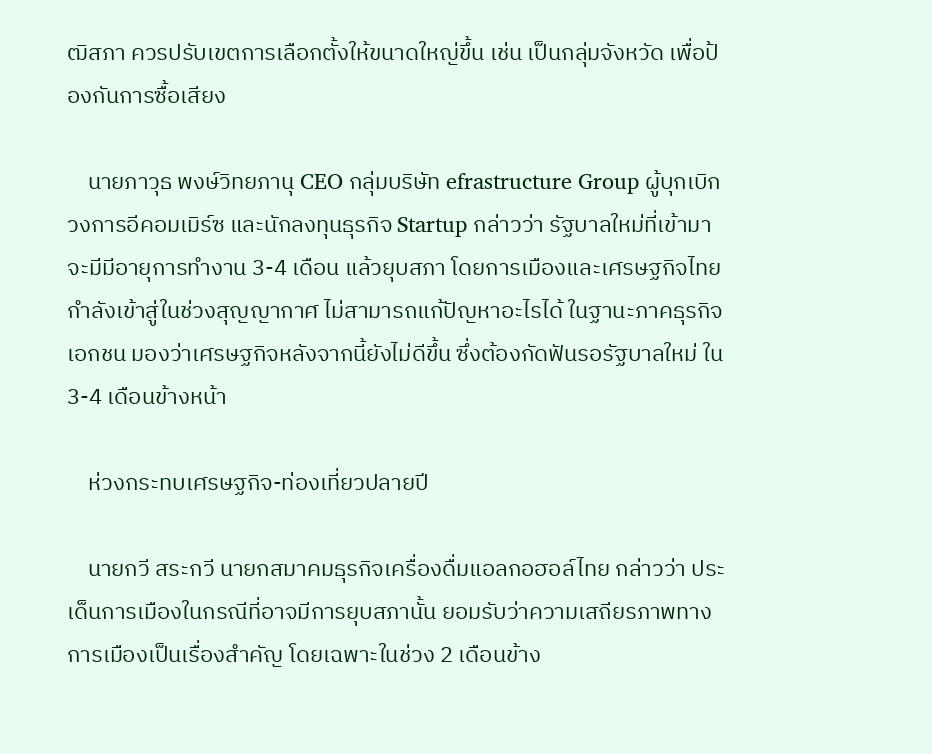ฒิสภา ควรปรับเขตการเลือกตั้งให้ขนาดใหญ่ขึ้น เช่น เป็นกลุ่มจังหวัด เพื่อป้องกันการซื้อเสียง

    นายภาวุธ พงษ์วิทยภานุ CEO กลุ่มบริษัท efrastructure Group ผู้บุกเบิกวงการอีคอมเมิร์ซ และนักลงทุนธุรกิจ Startup กล่าวว่า รัฐบาลใหม่ที่เข้ามาจะมีมีอายุการทำงาน 3-4 เดือน แล้วยุบสภา โดยการเมืองและเศรษฐกิจไทยกำลังเข้าสู่ในช่วงสุญญากาศ ไม่สามารถแก้ปัญหาอะไรได้ ในฐานะภาคธุรกิจเอกชน มองว่าเศรษฐกิจหลังจากนี้ยังไม่ดีขึ้น ซึ่งต้องกัดฟันรอรัฐบาลใหม่ ใน 3-4 เดือนข้างหน้า

    ห่วงกระทบเศรษฐกิจ-ท่องเที่ยวปลายปี

    นายกวี สระกวี นายกสมาคมธุรกิจเครื่องดื่มแอลกอฮอล์ไทย กล่าวว่า ประเด็นการเมืองในกรณีที่อาจมีการยุบสภานั้น ยอมรับว่าความเสถียรภาพทางการเมืองเป็นเรื่องสำคัญ โดยเฉพาะในช่วง 2 เดือนข้าง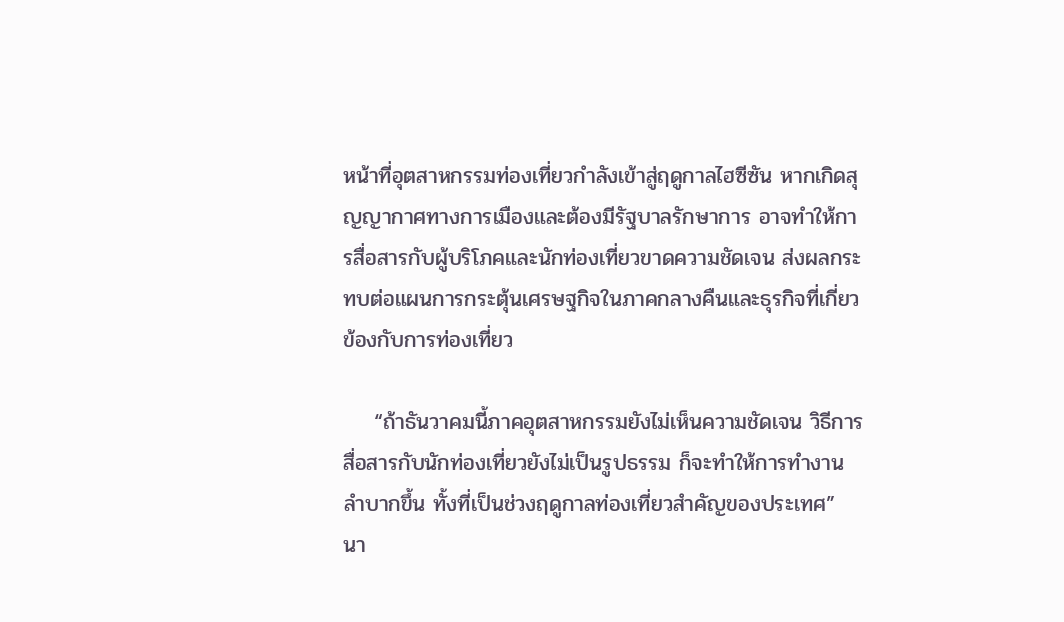หน้าที่อุตสาหกรรมท่องเที่ยวกำลังเข้าสู่ฤดูกาลไฮซีซัน หากเกิดสุญญากาศทางการเมืองและต้องมีรัฐบาลรักษาการ อาจทำให้การสื่อสารกับผู้บริโภคและนักท่องเที่ยวขาดความชัดเจน ส่งผลกระทบต่อแผนการกระตุ้นเศรษฐกิจในภาคกลางคืนและธุรกิจที่เกี่ยวข้องกับการท่องเที่ยว

    “ถ้าธันวาคมนี้ภาคอุตสาหกรรมยังไม่เห็นความชัดเจน วิธีการสื่อสารกับนักท่องเที่ยวยังไม่เป็นรูปธรรม ก็จะทำให้การทำงานลำบากขึ้น ทั้งที่เป็นช่วงฤดูกาลท่องเที่ยวสำคัญของประเทศ” นา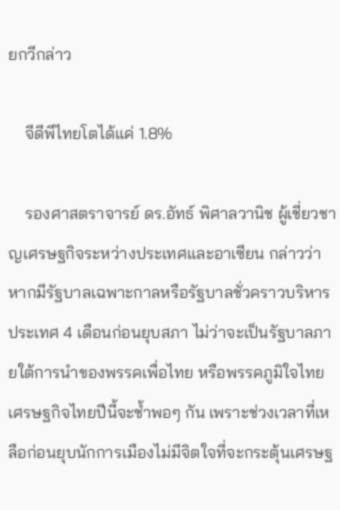ยกวีกล่าว

    จีดีพีไทยโตได้แค่ 1.8%

    รองศาสตราจารย์ ดร.อัทธ์ พิศาลวานิช ผู้เชี่ยวชาญเศรษฐกิจระหว่างประเทศและอาเซียน กล่าวว่า หากมีรัฐบาลเฉพาะกาลหรือรัฐบาลชั่วคราวบริหารประเทศ 4 เดือนก่อนยุบสภา ไม่ว่าจะเป็นรัฐบาลภายใต้การนำของพรรคเพื่อไทย หรือพรรคภูมิใจไทย เศรษฐกิจไทยปีนี้จะช้ำพอๆ กัน เพราะช่วงเวลาที่เหลือก่อนยุบนักการเมืองไม่มีจิตใจที่จะกระตุ้นเศรษฐ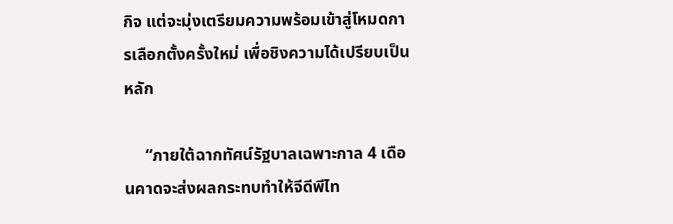กิจ แต่จะมุ่งเตรียมความพร้อมเข้าสู่โหมดการเลือกตั้งครั้งใหม่ เพื่อชิงความได้เปรียบเป็นหลัก

     “ภายใต้ฉากทัศน์รัฐบาลเฉพาะกาล 4 เดือนคาดจะส่งผลกระทบทำให้จีดีพีไท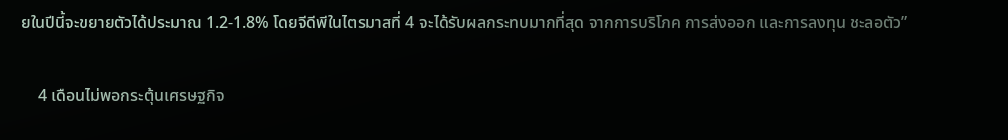ยในปีนี้จะขยายตัวได้ประมาณ 1.2-1.8% โดยจีดีพีในไตรมาสที่ 4 จะได้รับผลกระทบมากที่สุด จากการบริโภค การส่งออก และการลงทุน ชะลอตัว”

    4 เดือนไม่พอกระตุ้นเศรษฐกิจ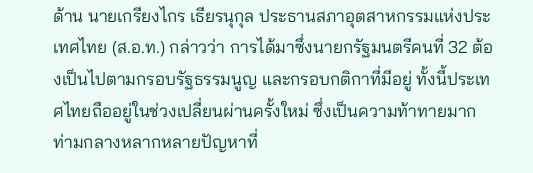ด้าน นายเกรียงไกร เธียรนุกุล ประธานสภาอุตสาหกรรมแห่งประเทศไทย (ส.อ.ท.) กล่าวว่า การได้มาซึ่งนายกรัฐมนตรีคนที่ 32 ต้องเป็นไปตามกรอบรัฐธรรมนูญ และกรอบกติกาที่มีอยู่ ทั้งนี้ประเทศไทยถืออยู่ในช่วงเปลี่ยนผ่านครั้งใหม่ ซึ่งเป็นความท้าทายมาก ท่ามกลางหลากหลายปัญหาที่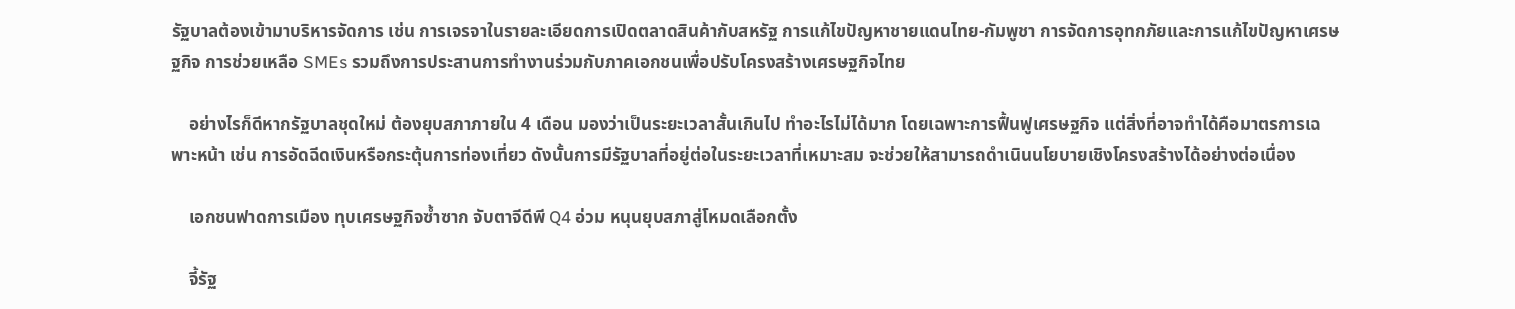รัฐบาลต้องเข้ามาบริหารจัดการ เช่น การเจรจาในรายละเอียดการเปิดตลาดสินค้ากับสหรัฐ การแก้ไขปัญหาชายแดนไทย-กัมพูชา การจัดการอุทกภัยและการแก้ไขปัญหาเศรษฐกิจ การช่วยเหลือ SMEs รวมถึงการประสานการทำงานร่วมกับภาคเอกชนเพื่อปรับโครงสร้างเศรษฐกิจไทย

    อย่างไรก็ดีหากรัฐบาลชุดใหม่ ต้องยุบสภาภายใน 4 เดือน มองว่าเป็นระยะเวลาสั้นเกินไป ทำอะไรไม่ได้มาก โดยเฉพาะการฟื้นฟูเศรษฐกิจ แต่สิ่งที่อาจทำได้คือมาตรการเฉพาะหน้า เช่น การอัดฉีดเงินหรือกระตุ้นการท่องเที่ยว ดังนั้นการมีรัฐบาลที่อยู่ต่อในระยะเวลาที่เหมาะสม จะช่วยให้สามารถดำเนินนโยบายเชิงโครงสร้างได้อย่างต่อเนื่อง

    เอกชนฟาดการเมือง ทุบเศรษฐกิจซํ้าซาก จับตาจีดีพี Q4 อ่วม หนุนยุบสภาสู่โหมดเลือกตั้ง

    จี้รัฐ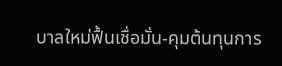บาลใหม่ฟื้นเชื่อมั่น-คุมต้นทุนการ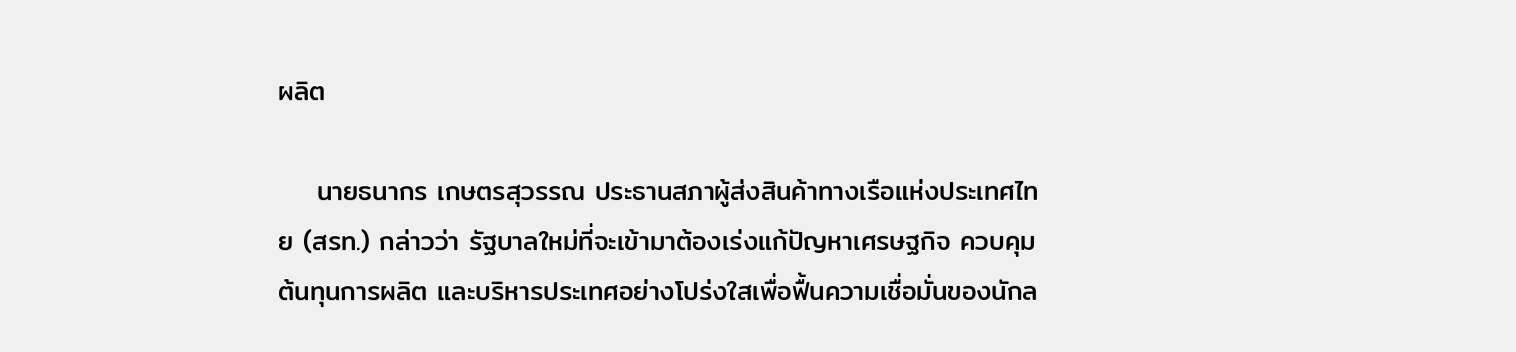ผลิต

    นายธนากร เกษตรสุวรรณ ประธานสภาผู้ส่งสินค้าทางเรือแห่งประเทศไทย (สรท.) กล่าวว่า รัฐบาลใหม่ที่จะเข้ามาต้องเร่งแก้ปัญหาเศรษฐกิจ ควบคุมต้นทุนการผลิต และบริหารประเทศอย่างโปร่งใสเพื่อฟื้นความเชื่อมั่นของนักล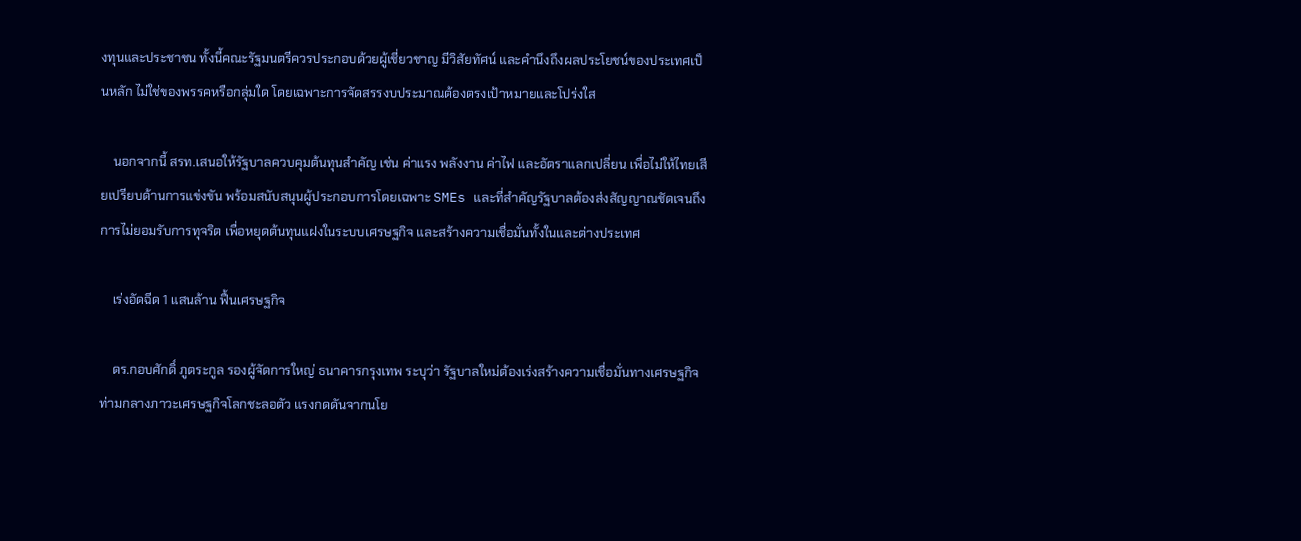งทุนและประชาชน ทั้งนี้คณะรัฐมนตรีควรประกอบด้วยผู้เชี่ยวชาญ มีวิสัยทัศน์ และคำนึงถึงผลประโยชน์ของประเทศเป็นหลัก ไม่ใช่ของพรรคหรือกลุ่มใด โดยเฉพาะการจัดสรรงบประมาณต้องตรงเป้าหมายและโปร่งใส

    นอกจากนี้ สรท.เสนอให้รัฐบาลควบคุมต้นทุนสำคัญ เช่น ค่าแรง พลังงาน ค่าไฟ และอัตราแลกเปลี่ยน เพื่อไม่ให้ไทยเสียเปรียบด้านการแข่งขัน พร้อมสนับสนุนผู้ประกอบการโดยเฉพาะ SMEs และที่สำคัญรัฐบาลต้องส่งสัญญาณชัดเจนถึงการไม่ยอมรับการทุจริต เพื่อหยุดต้นทุนแฝงในระบบเศรษฐกิจ และสร้างความเชื่อมั่นทั้งในและต่างประเทศ

    เร่งอัดฉีด 1 แสนล้าน ฟื้นเศรษฐกิจ

    ดร.กอบศักดิ์ ภูตระกูล รองผู้จัดการใหญ่ ธนาคารกรุงเทพ ระบุว่า รัฐบาลใหม่ต้องเร่งสร้างความเชื่อมั่นทางเศรษฐกิจ ท่ามกลางภาวะเศรษฐกิจโลกชะลอตัว แรงกดดันจากนโย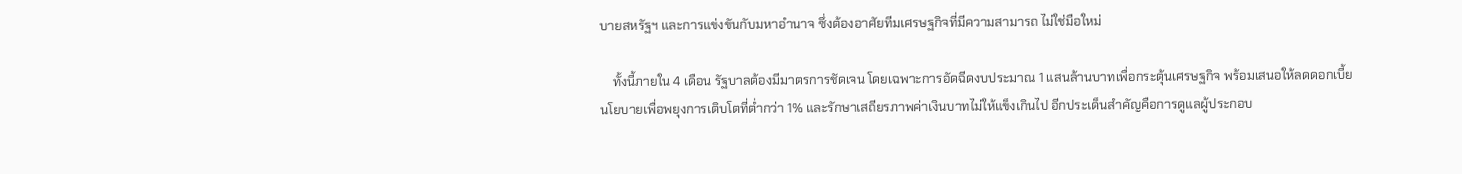บายสหรัฐฯ และการแข่งขันกับมหาอำนาจ ซึ่งต้องอาศัยทีมเศรษฐกิจที่มีความสามารถ ไม่ใช่มือใหม่

    ทั้งนี้ภายใน 4 เดือน รัฐบาลต้องมีมาตรการชัดเจน โดยเฉพาะการอัดฉีดงบประมาณ 1 แสนล้านบาทเพื่อกระตุ้นเศรษฐกิจ พร้อมเสนอให้ลดดอกเบี้ยนโยบายเพื่อพยุงการเติบโตที่ต่ำกว่า 1% และรักษาเสถียรภาพค่าเงินบาทไม่ให้แข็งเกินไป อีกประเด็นสำคัญคือการดูแลผู้ประกอบ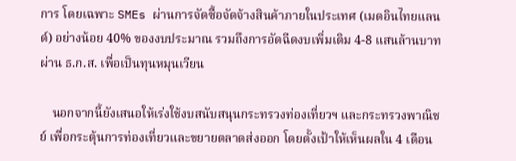การ โดยเฉพาะ SMEs ผ่านการจัดซื้อจัดจ้างสินค้าภายในประเทศ (เมดอินไทยแลนด์) อย่างน้อย 40% ของงบประมาณ รวมถึงการอัดฉีดงบเพิ่มเติม 4-8 แสนล้านบาทผ่าน ธ.ก.ส. เพื่อเป็นทุนหมุนเวียน

    นอกจากนี้ยังเสนอให้เร่งใช้งบสนับสนุนกระทรวงท่องเที่ยวฯ และกระทรวงพาณิชย์ เพื่อกระตุ้นการท่องเที่ยวและขยายตลาดส่งออก โดยตั้งเป้าให้เห็นผลใน 4 เดือน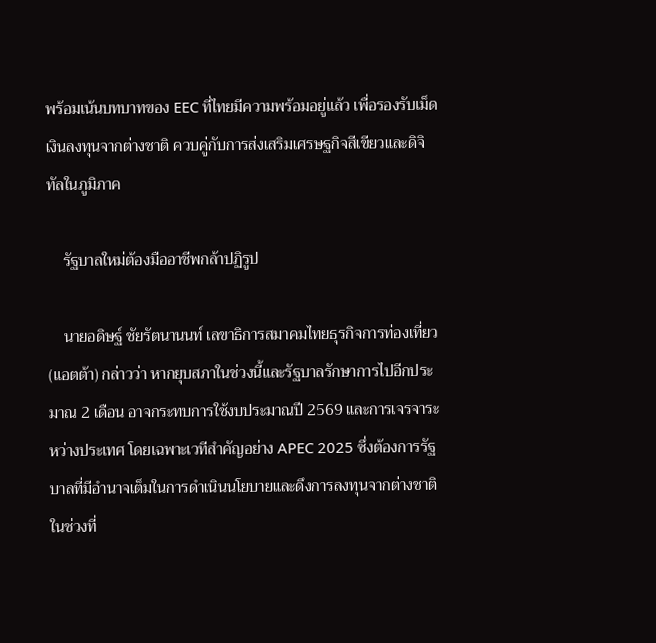พร้อมเน้นบทบาทของ EEC ที่ไทยมีความพร้อมอยู่แล้ว เพื่อรองรับเม็ดเงินลงทุนจากต่างชาติ ควบคู่กับการส่งเสริมเศรษฐกิจสีเขียวและดิจิทัลในภูมิภาค

    รัฐบาลใหม่ต้องมืออาชีพกล้าปฏิรูป

    นายอดิษฐ์ ชัยรัตนานนท์ เลขาธิการสมาคมไทยธุรกิจการท่องเที่ยว (แอตต้า) กล่าวว่า หากยุบสภาในช่วงนี้และรัฐบาลรักษาการไปอีกประมาณ 2 เดือน อาจกระทบการใช้งบประมาณปี 2569 และการเจรจาระหว่างประเทศ โดยเฉพาะเวทีสำคัญอย่าง APEC 2025 ซึ่งต้องการรัฐบาลที่มีอำนาจเต็มในการดำเนินนโยบายและดึงการลงทุนจากต่างชาติในช่วงที่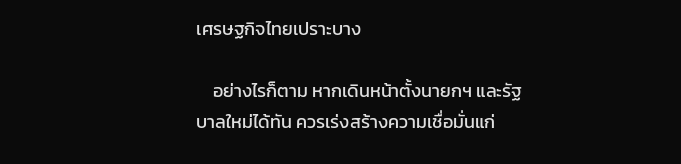เศรษฐกิจไทยเปราะบาง

    อย่างไรก็ตาม หากเดินหน้าตั้งนายกฯ และรัฐบาลใหม่ได้ทัน ควรเร่งสร้างความเชื่อมั่นแก่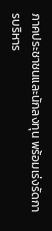ภาคประชาชนและนักลงทุน พร้อมเร่งรัดการบริหาร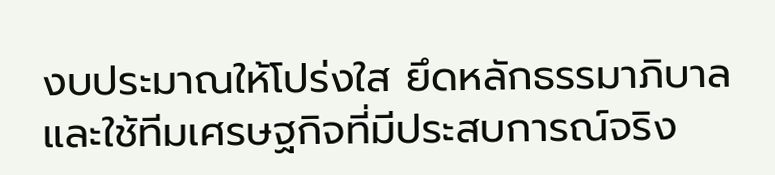งบประมาณให้โปร่งใส ยึดหลักธรรมาภิบาล และใช้ทีมเศรษฐกิจที่มีประสบการณ์จริง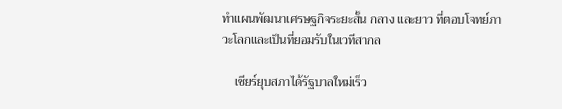ทำแผนพัฒนาเศรษฐกิจระยะสั้น กลาง และยาว ที่ตอบโจทย์ภาวะโลกและเป็นที่ยอมรับในเวทีสากล

    เชียร์ยุบสภาได้รัฐบาลใหม่เร็ว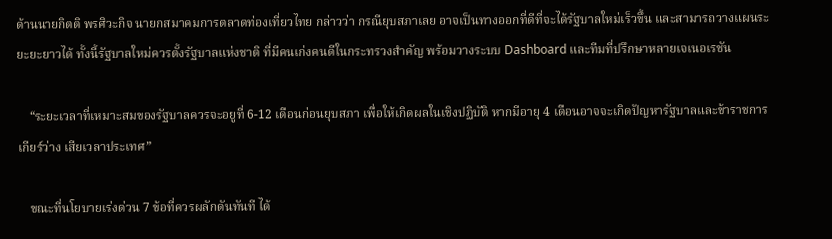ด้านนายกิตติ พรศิวะกิจ นายกสมาคมการตลาดท่องเที่ยวไทย กล่าวว่า กรณียุบสภาเลย อาจเป็นทางออกที่ดีที่จะได้รัฐบาลใหม่เร็วขึ้น และสามารถวางแผนระยะยะยาวได้ ทั้งนี้รัฐบาลใหม่ควรตั้งรัฐบาลแห่งชาติ ที่มีคนเก่งคนดีในกระทรวงสำคัญ พร้อมวางระบบ Dashboard และทีมที่ปรึกษาหลายเจเนอเรชัน

    “ระยะเวลาที่เหมาะสมของรัฐบาลควรจะอยูที่ 6-12 เดือนก่อนยุบสภา เพื่อให้เกิดผลในเชิงปฏิบัติ หากมีอายุ 4 เดือนอาจจะเกิดปัญหารัฐบาลและข้าราชการเกียร์ว่าง เสียเวลาประเทศ”

    ขณะที่นโยบายเร่งด่วน 7 ข้อที่ควรผลักดันทันที ได้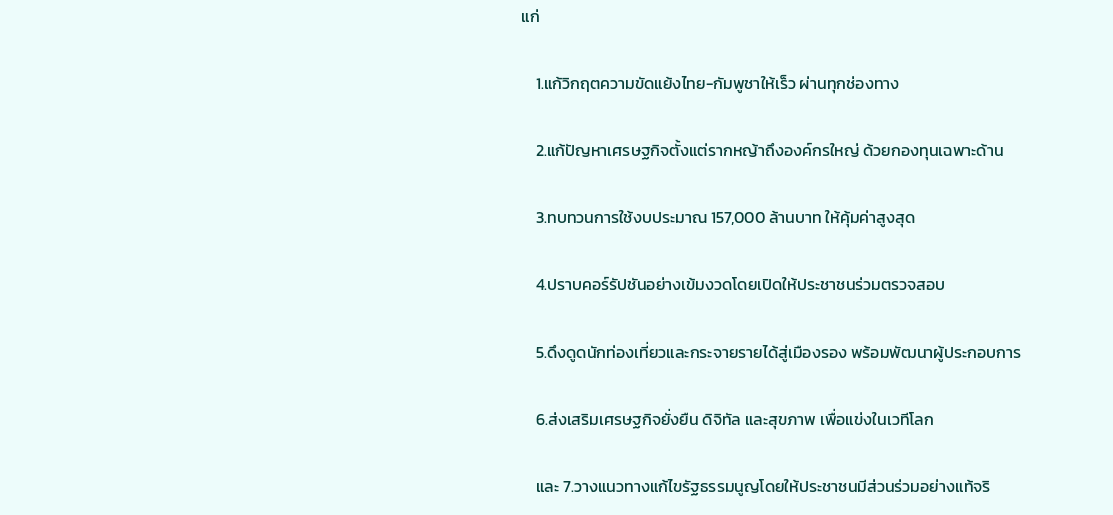แก่

    1.แก้วิกฤตความขัดแย้งไทย-กัมพูชาให้เร็ว ผ่านทุกช่องทาง

    2.แก้ปัญหาเศรษฐกิจตั้งแต่รากหญ้าถึงองค์กรใหญ่ ด้วยกองทุนเฉพาะด้าน

    3.ทบทวนการใช้งบประมาณ 157,000 ล้านบาท ให้คุ้มค่าสูงสุด

    4.ปราบคอร์รัปชันอย่างเข้มงวดโดยเปิดให้ประชาชนร่วมตรวจสอบ

    5.ดึงดูดนักท่องเที่ยวและกระจายรายได้สู่เมืองรอง พร้อมพัฒนาผู้ประกอบการ

    6.ส่งเสริมเศรษฐกิจยั่งยืน ดิจิทัล และสุขภาพ เพื่อแข่งในเวทีโลก

    และ 7.วางแนวทางแก้ไขรัฐธรรมนูญโดยให้ประชาชนมีส่วนร่วมอย่างแท้จริ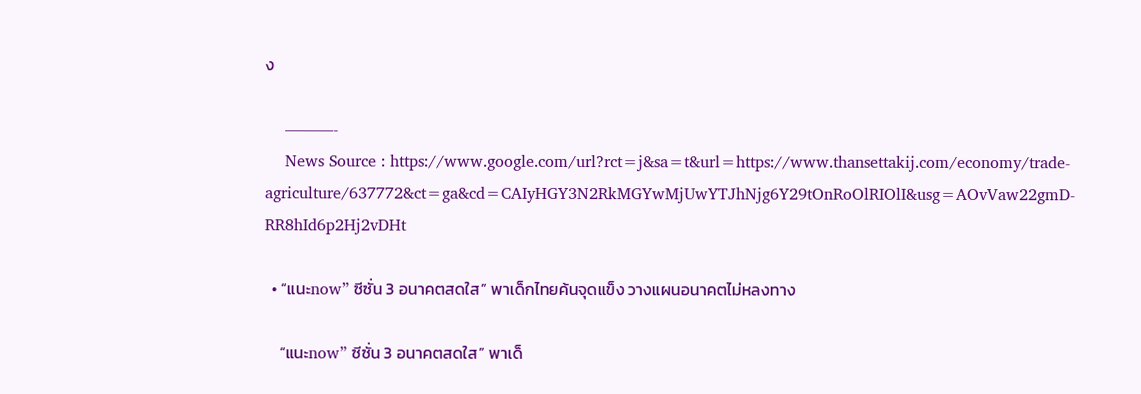ง

    ———-
    News Source : https://www.google.com/url?rct=j&sa=t&url=https://www.thansettakij.com/economy/trade-agriculture/637772&ct=ga&cd=CAIyHGY3N2RkMGYwMjUwYTJhNjg6Y29tOnRoOlRIOlI&usg=AOvVaw22gmD-RR8hId6p2Hj2vDHt

  • “แนะnow” ซีซั่น 3 อนาคตสดใส” พาเด็กไทยค้นจุดแข็ง วางแผนอนาคตไม่หลงทาง

    “แนะnow” ซีซั่น 3 อนาคตสดใส” พาเด็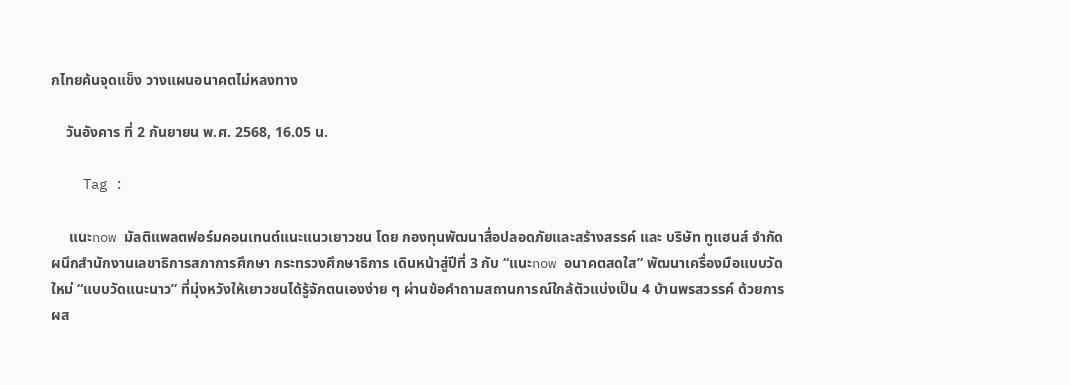กไทยค้นจุดแข็ง วางแผนอนาคตไม่หลงทาง

    วันอังคาร ที่ 2 กันยายน พ.ศ. 2568, 16.05 น.

    Tag :

     แนะnow มัลติแพลตฟอร์มคอนเทนต์แนะแนวเยาวชน โดย กองทุนพัฒนาสื่อปลอดภัยและสร้างสรรค์ และ บริษัท ทูแฮนส์ จำกัด ผนึกสำนักงานเลขาธิการสภาการศึกษา กระทรวงศึกษาธิการ เดินหน้าสู่ปีที่ 3 กับ “แนะnow อนาคตสดใส” พัฒนาเครื่องมือแบบวัดใหม่ “แบบวัดแนะนาว” ที่มุ่งหวังให้เยาวชนได้รู้จักตนเองง่าย ๆ ผ่านข้อคำถามสถานการณ์ใกล้ตัวแบ่งเป็น 4 บ้านพรสวรรค์ ด้วยการผส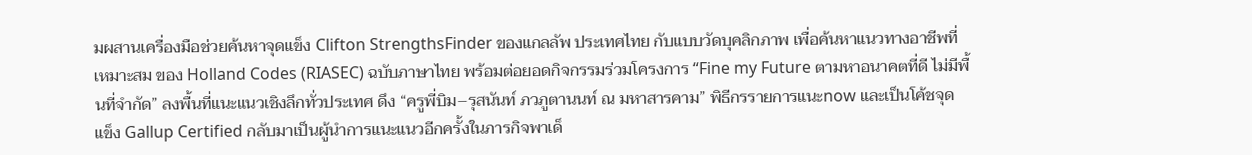มผสานเครื่องมือช่วยค้นหาจุดแข็ง Clifton StrengthsFinder ของแกลลัพ ประเทศไทย กับแบบวัดบุคลิกภาพ เพื่อค้นหาแนวทางอาชีพที่เหมาะสม ของ Holland Codes (RIASEC) ฉบับภาษาไทย พร้อมต่อยอดกิจกรรมร่วมโครงการ “Fine my Future ตามหาอนาคตที่ดี ไม่มีพื้นที่จำกัด” ลงพื้นที่แนะแนวเชิงลึกทั่วประเทศ ดึง “ครูพี่บิม–รุสนันท์ ภวภูตานนท์ ณ มหาสารคาม” พิธีกรรายการแนะnow และเป็นโค้ชจุดแข็ง Gallup Certified กลับมาเป็นผู้นำการแนะแนวอีกครั้งในภารกิจพาเด็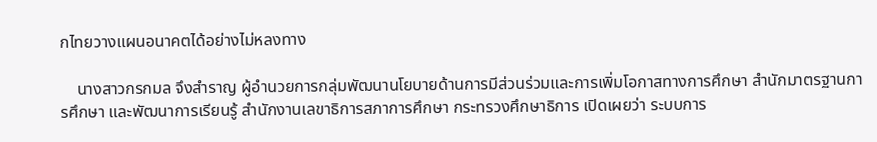กไทยวางแผนอนาคตได้อย่างไม่หลงทาง

    นางสาวกรกมล จึงสำราญ ผู้อำนวยการกลุ่มพัฒนานโยบายด้านการมีส่วนร่วมและการเพิ่มโอกาสทางการศึกษา สำนักมาตรฐานการศึกษา และพัฒนาการเรียนรู้ สำนักงานเลขาธิการสภาการศึกษา กระทรวงศึกษาธิการ เปิดเผยว่า ระบบการ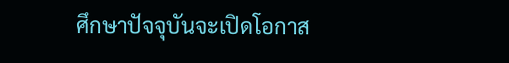ศึกษาปัจจุบันจะเปิดโอกาส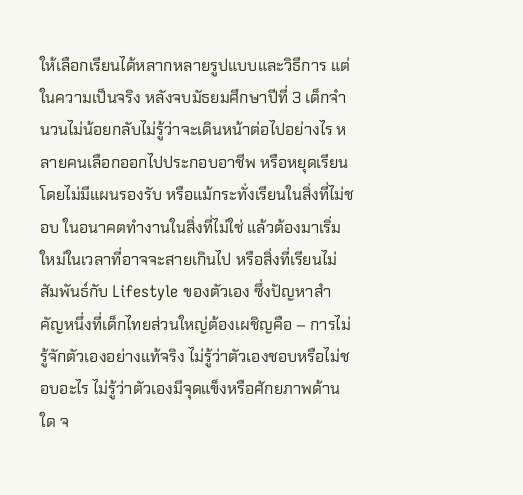ให้เลือกเรียนได้หลากหลายรูปแบบและวิธีการ แต่ในความเป็นจริง หลังจบมัธยมศึกษาปีที่ 3 เด็กจำนวนไม่น้อยกลับไม่รู้ว่าจะเดินหน้าต่อไปอย่างไร หลายคนเลือกออกไปประกอบอาชีพ หรือหยุดเรียนโดยไม่มีแผนรองรับ หรือแม้กระทั่งเรียนในสิ่งที่ไม่ชอบ ในอนาคตทำงานในสิ่งที่ไม่ใช่ แล้วต้องมาเริ่มใหม่ในเวลาที่อาจจะสายเกินไป หรือสิ่งที่เรียนไม่สัมพันธ์กับ Lifestyle ของตัวเอง ซึ่งปัญหาสำคัญหนึ่งที่เด็กไทยส่วนใหญ่ต้องเผชิญคือ – การไม่รู้จักตัวเองอย่างแท้จริง ไม่รู้ว่าตัวเองชอบหรือไม่ชอบอะไร ไม่รู้ว่าตัวเองมีจุดแข็งหรือศักยภาพด้านใด จ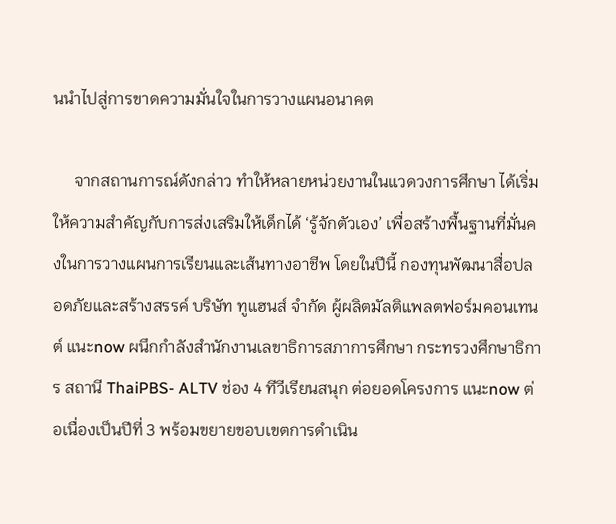นนำไปสู่การขาดความมั่นใจในการวางแผนอนาคต

     จากสถานการณ์ดังกล่าว ทำให้หลายหน่วยงานในแวดวงการศึกษา ได้เริ่มให้ความสำคัญกับการส่งเสริมให้เด็กได้ ‘รู้จักตัวเอง’ เพื่อสร้างพื้นฐานที่มั่นคงในการวางแผนการเรียนและเส้นทางอาชีพ โดยในปีนี้ กองทุนพัฒนาสื่อปลอดภัยและสร้างสรรค์ บริษัท ทูแฮนส์ จำกัด ผู้ผลิตมัลติแพลตฟอร์มคอนเทนต์ แนะnow ผนึกกำลังสำนักงานเลขาธิการสภาการศึกษา กระทรวงศึกษาธิการ สถานี ThaiPBS- ALTV ช่อง 4 ทีวีเรียนสนุก ต่อยอดโครงการ แนะnow ต่อเนื่องเป็นปีที่ 3 พร้อมขยายขอบเขตการดำเนิน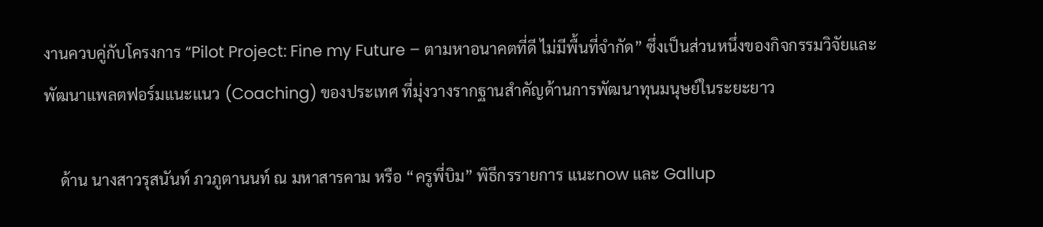งานควบคู่กับโครงการ “Pilot Project: Fine my Future – ตามหาอนาคตที่ดี ไม่มีพื้นที่จำกัด” ซึ่งเป็นส่วนหนึ่งของกิจกรรมวิจัยและพัฒนาแพลตฟอร์มแนะแนว (Coaching) ของประเทศ ที่มุ่งวางรากฐานสำคัญด้านการพัฒนาทุนมนุษย์ในระยะยาว

    ด้าน นางสาวรุสนันท์ ภวภูตานนท์ ณ มหาสารคาม หรือ “ครูพี่บิม” พิธีกรรายการ แนะnow และ Gallup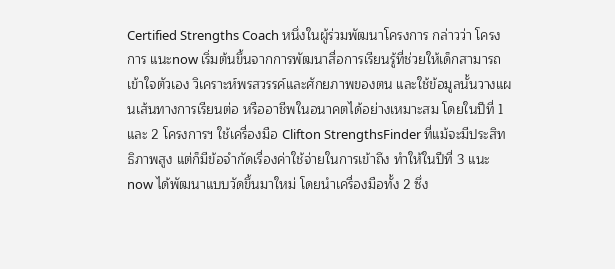Certified Strengths Coach หนึ่งในผู้ร่วมพัฒนาโครงการ กล่าวว่า โครงการ แนะnow เริ่มต้นขึ้นจากการพัฒนาสื่อการเรียนรู้ที่ช่วยให้เด็กสามารถเข้าใจตัวเอง วิเคราะห์พรสวรรค์และศักยภาพของตน และใช้ข้อมูลนั้นวางแผนเส้นทางการเรียนต่อ หรืออาชีพในอนาคตได้อย่างเหมาะสม โดยในปีที่ 1 และ 2 โครงการฯ ใช้เครื่องมือ Clifton StrengthsFinder ที่แม้จะมีประสิทธิภาพสูง แต่ก็มีข้อจำกัดเรื่องค่าใช้จ่ายในการเข้าถึง ทำให้ในปีที่ 3 แนะnow ได้พัฒนาแบบวัดขึ้นมาใหม่ โดยนำเครื่องมือทั้ง 2 ซึ่ง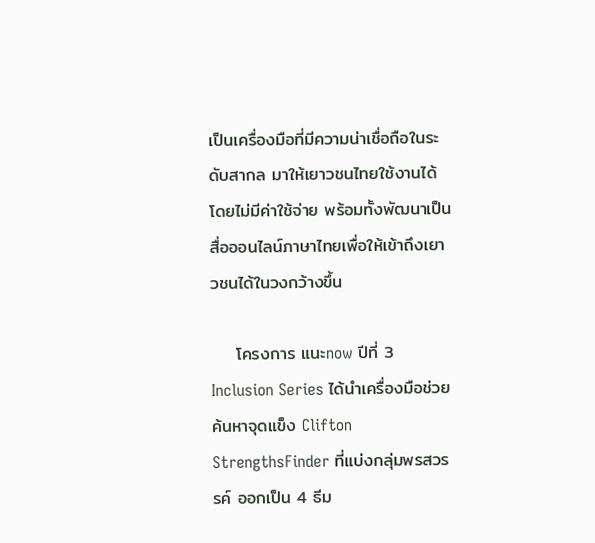เป็นเครื่องมือที่มีความน่าเชื่อถือในระดับสากล มาให้เยาวชนไทยใช้งานได้โดยไม่มีค่าใช้จ่าย พร้อมทั้งพัฒนาเป็นสื่อออนไลน์ภาษาไทยเพื่อให้เข้าถึงเยาวชนได้ในวงกว้างขึ้น

    โครงการ แนะnow ปีที่ 3 Inclusion Series ได้นำเครื่องมือช่วยค้นหาจุดแข็ง Clifton StrengthsFinder ที่แบ่งกลุ่มพรสวรรค์ ออกเป็น 4 ธีม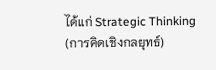ได้แก่ Strategic Thinking (การคิดเชิงกลยุทธ์)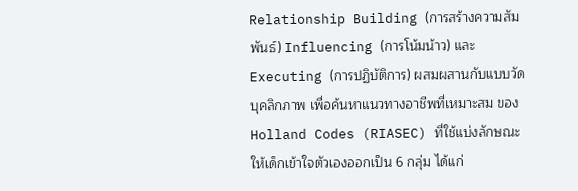Relationship Building (การสร้างความสัมพันธ์) Influencing (การโน้มน้าว) และ Executing (การปฏิบัติการ) ผสมผสานกับแบบวัดบุคลิกภาพ เพื่อค้นหาแนวทางอาชีพที่เหมาะสม ของ Holland Codes (RIASEC) ที่ใช้แบ่งลักษณะให้เด็กเข้าใจตัวเองออกเป็น 6 กลุ่ม ได้แก่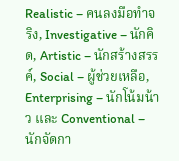Realistic – คนลงมือทำจริง, Investigative – นักคิด, Artistic – นักสร้างสรรค์, Social – ผู้ช่วยเหลือ, Enterprising – นักโน้มน้าว และ Conventional – นักจัดกา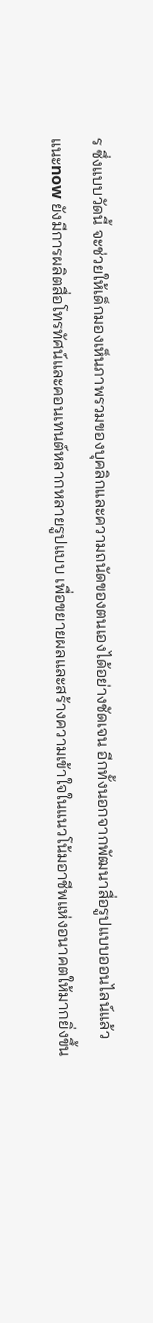ร ซึ่งแบบวัดนี้ จะช่วยให้เด็กมองเห็นภาพรวมของบุคลิกและความถนัดของตนเองได้อย่างชัดเจน อีกทั้งนอกจากพัฒนาสื่อรูปแบบออนไลน์แล้ว แนะnow ยังมีการผลิตสื่อโทรทัศน์และคอนเทนต์หลากหลายรูปแบบ เพื่อขยายผลและสร้างความเข้าใจในแนวโน้มอาชีพแห่งอนาคตให้มากยิ่งขึ้น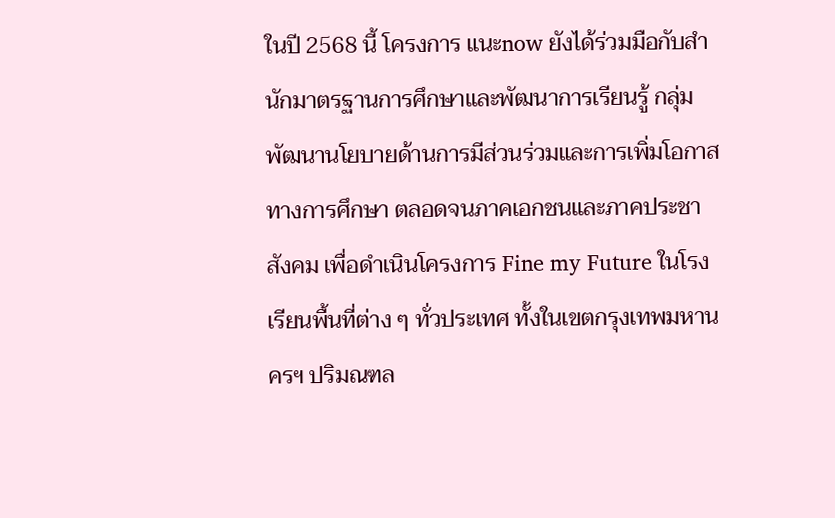ในปี 2568 นี้ โครงการ แนะnow ยังได้ร่วมมือกับสำนักมาตรฐานการศึกษาและพัฒนาการเรียนรู้ กลุ่มพัฒนานโยบายด้านการมีส่วนร่วมและการเพิ่มโอกาสทางการศึกษา ตลอดจนภาคเอกชนและภาคประชาสังคม เพื่อดำเนินโครงการ Fine my Future ในโรงเรียนพื้นที่ต่าง ๆ ทั่วประเทศ ทั้งในเขตกรุงเทพมหานครฯ ปริมณฑล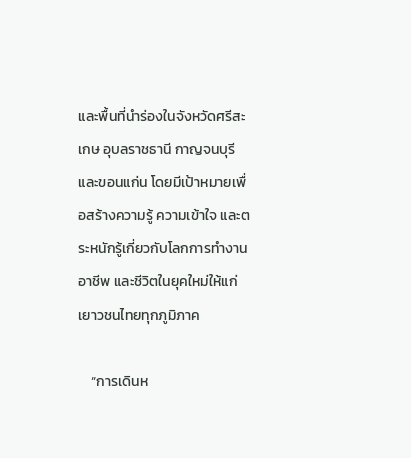และพื้นที่นำร่องในจังหวัดศรีสะเกษ อุบลราชธานี กาญจนบุรี และขอนแก่น โดยมีเป้าหมายเพื่อสร้างความรู้ ความเข้าใจ และตระหนักรู้เกี่ยวกับโลกการทำงาน อาชีพ และชีวิตในยุคใหม่ให้แก่เยาวชนไทยทุกภูมิภาค

    “การเดินห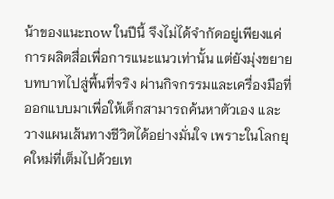น้าของแนะnow ในปีนี้ จึงไม่ได้จำกัดอยู่เพียงแค่การผลิตสื่อเพื่อการแนะแนวเท่านั้น แต่ยังมุ่งขยายบทบาทไปสู่พื้นที่จริง ผ่านกิจกรรมและเครื่องมือที่ออกแบบมาเพื่อให้เด็กสามารถค้นหาตัวเอง และวางแผนเส้นทางชีวิตได้อย่างมั่นใจ เพราะในโลกยุคใหม่ที่เต็มไปด้วยเท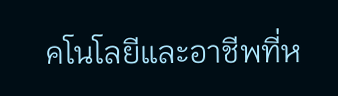คโนโลยีและอาชีพที่ห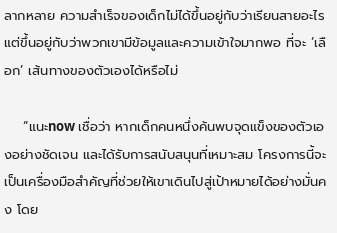ลากหลาย ความสำเร็จของเด็กไม่ได้ขึ้นอยู่กับว่าเรียนสายอะไร แต่ขึ้นอยู่กับว่าพวกเขามีข้อมูลและความเข้าใจมากพอ ที่จะ ‘เลือก’ เส้นทางของตัวเองได้หรือไม่

    “แนะnow เชื่อว่า หากเด็กคนหนึ่งค้นพบจุดแข็งของตัวเองอย่างชัดเจน และได้รับการสนับสนุนที่เหมาะสม โครงการนี้จะเป็นเครื่องมือสำคัญที่ช่วยให้เขาเดินไปสู่เป้าหมายได้อย่างมั่นคง โดย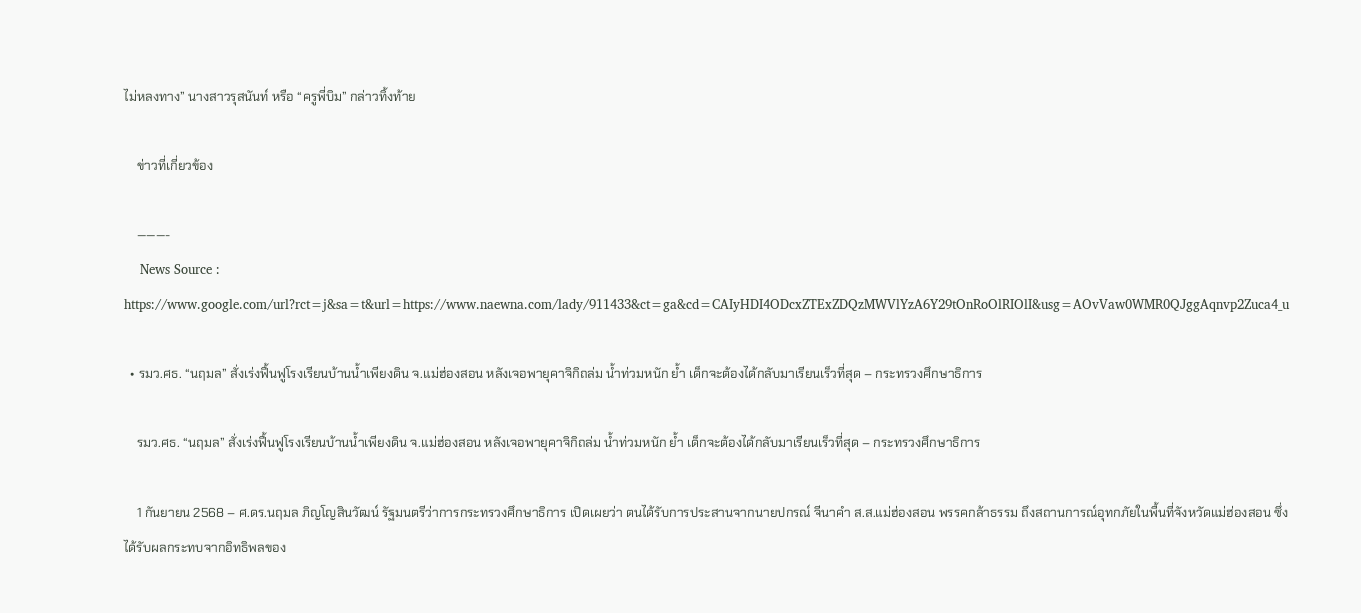ไม่หลงทาง” นางสาวรุสนันท์ หรือ “ครูพี่บิม” กล่าวทิ้งท้าย

    ข่าวที่เกี่ยวข้อง

    ———-
    News Source : https://www.google.com/url?rct=j&sa=t&url=https://www.naewna.com/lady/911433&ct=ga&cd=CAIyHDI4ODcxZTExZDQzMWVlYzA6Y29tOnRoOlRIOlI&usg=AOvVaw0WMR0QJggAqnvp2Zuca4_u

  • รมว.ศธ. “นฤมล” สั่งเร่งฟื้นฟูโรงเรียนบ้านน้ำเพียงดิน จ.แม่ฮ่องสอน หลังเจอพายุคาจิกิถล่ม น้ำท่วมหนัก ย้ำ เด็กจะต้องได้กลับมาเรียนเร็วที่สุด – กระทรวงศึกษาธิการ

    รมว.ศธ. “นฤมล” สั่งเร่งฟื้นฟูโรงเรียนบ้านน้ำเพียงดิน จ.แม่ฮ่องสอน หลังเจอพายุคาจิกิถล่ม น้ำท่วมหนัก ย้ำ เด็กจะต้องได้กลับมาเรียนเร็วที่สุด – กระทรวงศึกษาธิการ

    1 กันยายน 2568 – ศ.ดร.นฤมล ภิญโญสินวัฒน์ รัฐมนตรีว่าการกระทรวงศึกษาธิการ เปิดเผยว่า ตนได้รับการประสานจากนายปกรณ์ จีนาคำ ส.ส.แม่ฮ่องสอน พรรคกล้าธรรม ถึงสถานการณ์อุทกภัยในพื้นที่จังหวัดแม่ฮ่องสอน ซึ่งได้รับผลกระทบจากอิทธิพลของ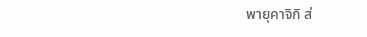พายุคาจิกิ ส่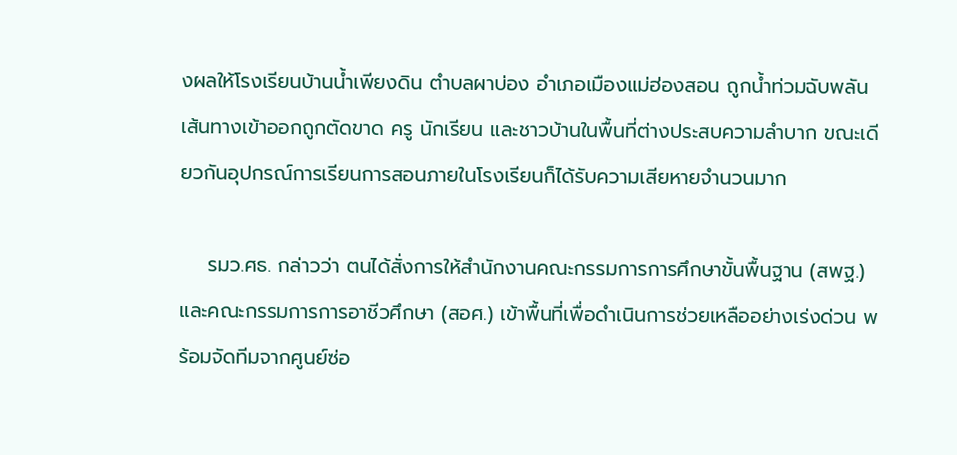งผลให้โรงเรียนบ้านน้ำเพียงดิน ตำบลผาบ่อง อำเภอเมืองแม่ฮ่องสอน ถูกน้ำท่วมฉับพลัน เส้นทางเข้าออกถูกตัดขาด ครู นักเรียน และชาวบ้านในพื้นที่ต่างประสบความลำบาก ขณะเดียวกันอุปกรณ์การเรียนการสอนภายในโรงเรียนก็ได้รับความเสียหายจำนวนมาก

    รมว.ศธ. กล่าวว่า ตนได้สั่งการให้สำนักงานคณะกรรมการการศึกษาขั้นพื้นฐาน (สพฐ.) และคณะกรรมการการอาชีวศึกษา (สอศ.) เข้าพื้นที่เพื่อดำเนินการช่วยเหลืออย่างเร่งด่วน พร้อมจัดทีมจากศูนย์ซ่อ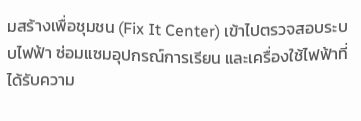มสร้างเพื่อชุมชน (Fix It Center) เข้าไปตรวจสอบระบบไฟฟ้า ซ่อมแซมอุปกรณ์การเรียน และเครื่องใช้ไฟฟ้าที่ได้รับความ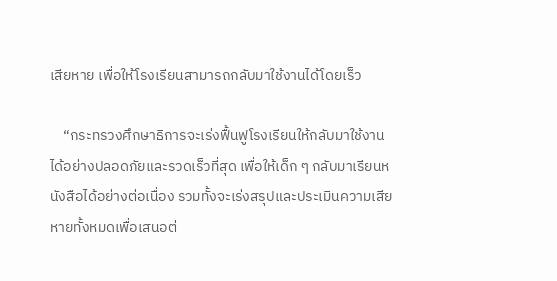เสียหาย เพื่อให้โรงเรียนสามารถกลับมาใช้งานได้โดยเร็ว

    “กระทรวงศึกษาธิการจะเร่งฟื้นฟูโรงเรียนให้กลับมาใช้งานได้อย่างปลอดภัยและรวดเร็วที่สุด เพื่อให้เด็ก ๆ กลับมาเรียนหนังสือได้อย่างต่อเนื่อง รวมทั้งจะเร่งสรุปและประเมินความเสียหายทั้งหมดเพื่อเสนอต่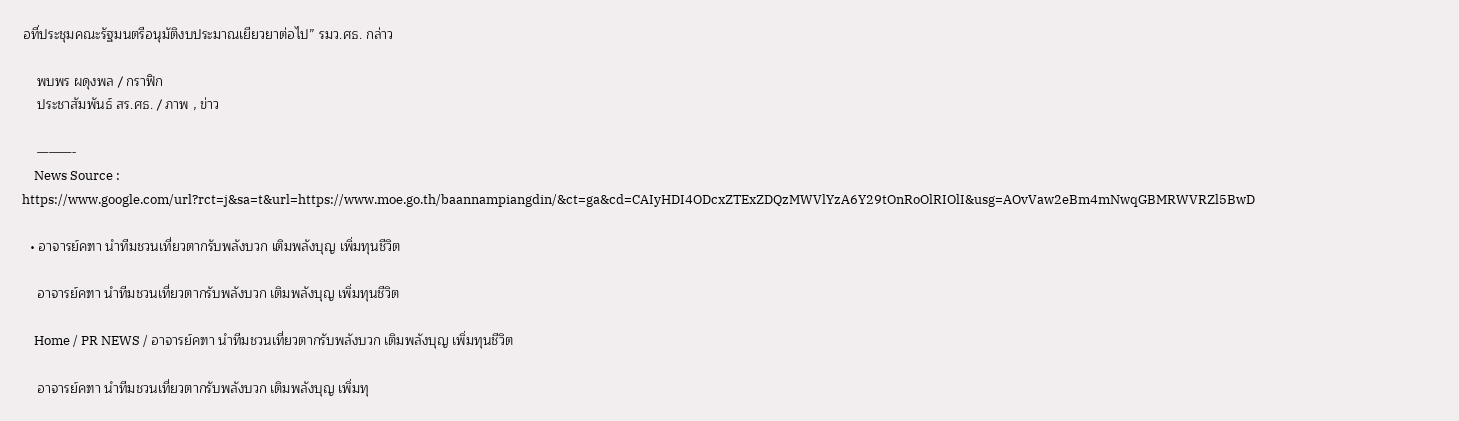อที่ประชุมคณะรัฐมนตรีอนุมัติงบประมาณเยียวยาต่อไป” รมว.ศธ. กล่าว

    พบพร ผดุงพล / กราฟิก
    ประชาสัมพันธ์ สร.ศธ. / ภาพ , ข่าว

    ———-
    News Source : https://www.google.com/url?rct=j&sa=t&url=https://www.moe.go.th/baannampiangdin/&ct=ga&cd=CAIyHDI4ODcxZTExZDQzMWVlYzA6Y29tOnRoOlRIOlI&usg=AOvVaw2eBm4mNwqGBMRWVRZl5BwD

  • อาจารย์คฑา นำทีมชวนเที่ยวตากรับพลังบวก เติมพลังบุญ เพิ่มทุนชีวิต

    อาจารย์คฑา นำทีมชวนเที่ยวตากรับพลังบวก เติมพลังบุญ เพิ่มทุนชีวิต

    Home / PR NEWS / อาจารย์คฑา นำทีมชวนเที่ยวตากรับพลังบวก เติมพลังบุญ เพิ่มทุนชีวิต

    อาจารย์คฑา นำทีมชวนเที่ยวตากรับพลังบวก เติมพลังบุญ เพิ่มทุ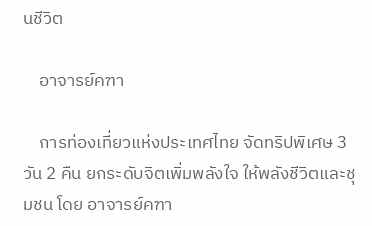นชีวิต

    อาจารย์คฑา

    การท่องเที่ยวแห่งประเทศไทย จัดทริปพิเศษ 3 วัน 2 คืน ยกระดับจิตเพิ่มพลังใจ ให้พลังชีวิตและชุมชน โดย อาจารย์คฑา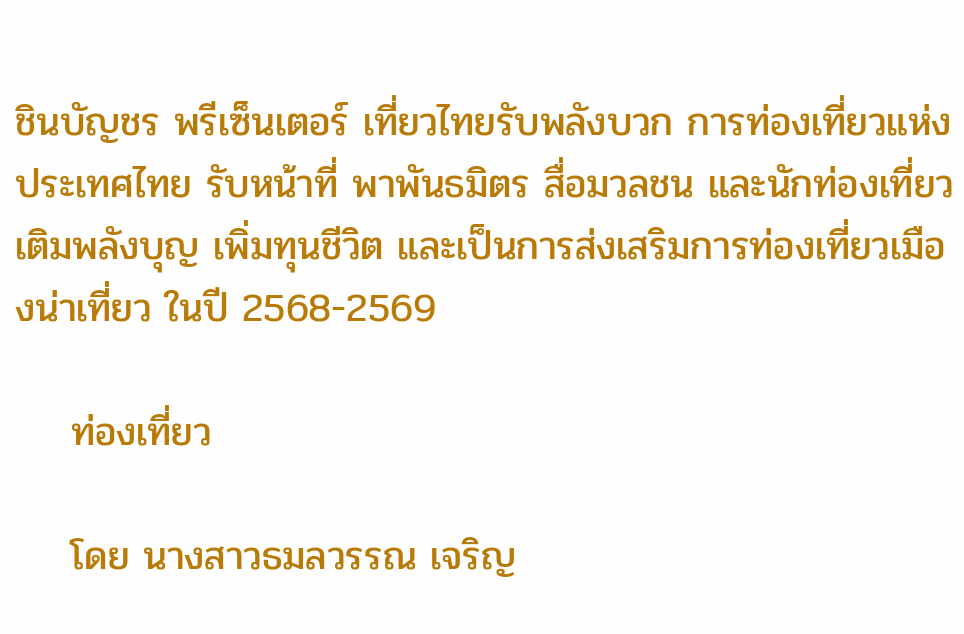ชินบัญชร พรีเซ็นเตอร์ เที่ยวไทยรับพลังบวก การท่องเที่ยวแห่งประเทศไทย รับหน้าที่ พาพันธมิตร สื่อมวลชน และนักท่องเที่ยว เติมพลังบุญ เพิ่มทุนชีวิต และเป็นการส่งเสริมการท่องเที่ยวเมืองน่าเที่ยว ในปี 2568-2569

    ท่องเที่ยว

    โดย นางสาวธมลวรรณ เจริญ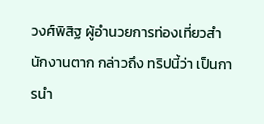วงศ์พิสิฐ ผู้อำนวยการท่องเที่ยวสำนักงานตาก กล่าวถึง ทริปนี้ว่า เป็นการนำ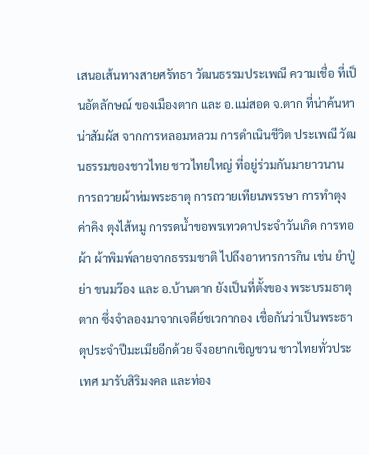เสนอเส้นทางสายศรัทธา วัฒนธรรมประเพณี ความเชื่อ ที่เป็นอัตลักษณ์ ของเมืองตาก และ อ.แม่สอด จ.ตาก ที่น่าค้นหา น่าสัมผัส จากการหลอมหลวม การดำเนินชีวิต ประเพณี วัฒนธรรมของชาวไทย ชาวไทยใหญ่ ที่อยู่ร่วมกันมายาวนาน การถวายผ้าห่มพระธาตุ การถวายเทียนพรรษา การทำตุงค่าคิง ตุงไส้หมู การรดน้ำขอพรเทวดาประจำวันเกิด การทอผ้า ผ้าพิมพ์ลายจากธรรมชาติ ไปถึงอาหารการกิน เช่น ยำปู่ย่า ขนมว๊อง และ อ.บ้านตาก ยังเป็นที่ตั้งของ พระบรมธาตุตาก ซึ่งจำลองมาจากเจดีย์ชเวกากอง เชื่อกันว่าเป็นพระธาตุประจำปีมะเมียอีกด้วย จึงอยากเชิญชวน ชาวไทยทั่วประเทศ มารับสิริมงคล และท่อง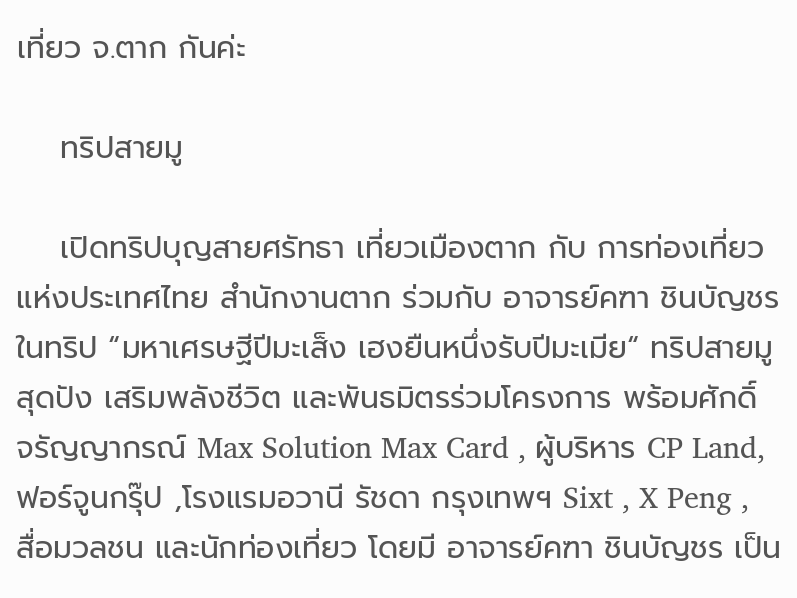เที่ยว จ.ตาก กันค่ะ

    ทริปสายมู

    เปิดทริปบุญสายศรัทธา เที่ยวเมืองตาก กับ การท่องเที่ยวแห่งประเทศไทย สำนักงานตาก ร่วมกับ อาจารย์คฑา ชินบัญชร ในทริป “มหาเศรษฐีปีมะเส็ง เฮงยืนหนึ่งรับปีมะเมีย“ ทริปสายมูสุดปัง เสริมพลังชีวิต และพันธมิตรร่วมโครงการ พร้อมศักดิ์ จรัญญากรณ์ Max Solution Max Card , ผู้บริหาร CP Land, ฟอร์จูนกรุ๊ป ,โรงแรมอวานี รัชดา กรุงเทพฯ Sixt , X Peng , สื่อมวลชน และนักท่องเที่ยว โดยมี อาจารย์คฑา ชินบัญชร เป็น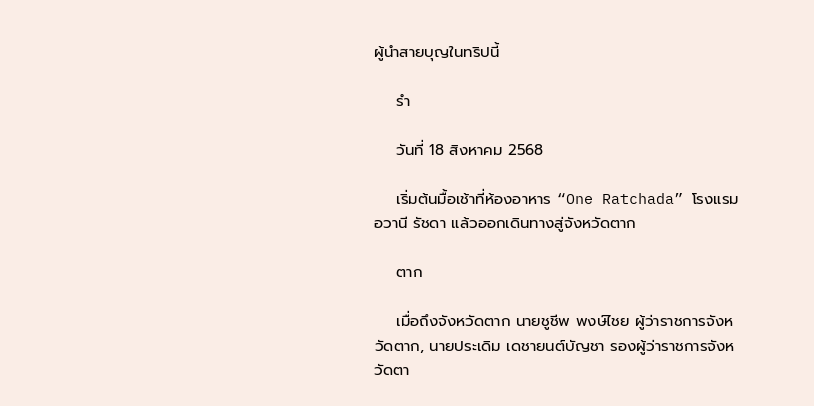ผู้นำสายบุญในทริปนี้

    รำ

    วันที่ 18 สิงหาคม 2568

    เริ่มต้นมื้อเช้าที่ห้องอาหาร “One Ratchada” โรงแรมอวานี รัชดา แล้วออกเดินทางสู่จังหวัดตาก

    ตาก

    เมื่อถึงจังหวัดตาก นายชูชีพ พงษ์ไชย ผู้ว่าราชการจังหวัดตาก, นายประเดิม เดชายนต์บัญชา รองผู้ว่าราชการจังหวัดตา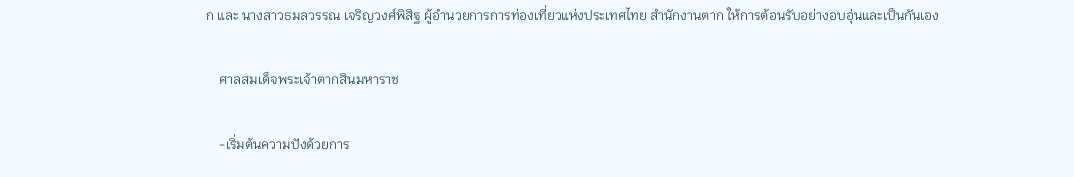ก และ นางสาวธมลวรรณ เจริญวงศ์พิสิฐ ผู้อำนวยการการท่องเที่ยวแห่งประเทศไทย สำนักงานตาก ให้การต้อนรับอย่างอบอุ่นและเป็นกันเอง

    ศาลสมเด็จพระเจ้าตากสินมหาราช

    -เริ่มต้นความปังด้วยการ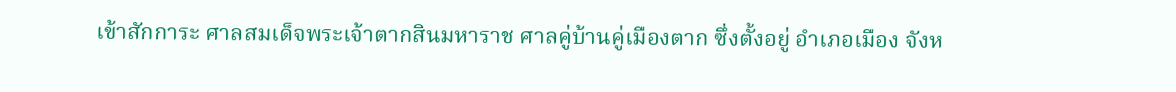เข้าสักการะ ศาลสมเด็จพระเจ้าตากสินมหาราช ศาลคู่บ้านคู่เมืองตาก ซึ่งตั้งอยู่ อำเภอเมือง จังห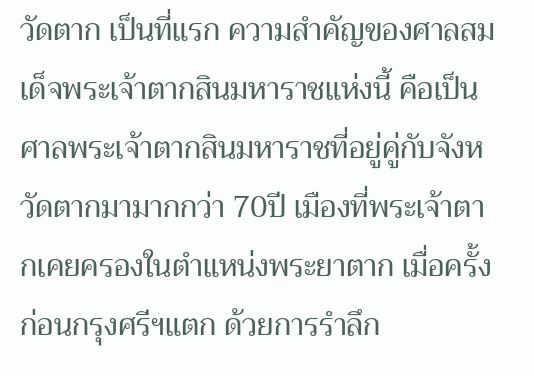วัดตาก เป็นที่แรก ความสำคัญของศาลสมเด็จพระเจ้าตากสินมหาราชแห่งนี้ คือเป็นศาลพระเจ้าตากสินมหาราชที่อยู่คู่กับจังหวัดตากมามากกว่า 70ปี เมืองที่พระเจ้าตากเคยครองในตำแหน่งพระยาตาก เมื่อครั้งก่อนกรุงศรีฯแตก ด้วยการรำลึก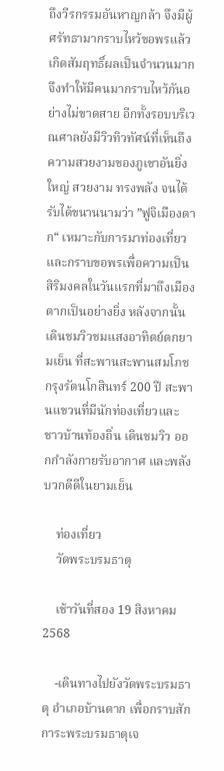ถึงวีรกรรมอันหาญกล้า จึงมีผู้ศรัทธามากราบไหว้ขอพรแล้ว เกิดสัมฤทธิ์ผลเป็นจำนวนมาก จึงทำให้มีคนมากราบไหว้กันอย่างไม่ขาดสาย อีกทั้งรอบบริเวณศาลยังมีวิวทิวทัศน์ที่เห็นถึงความสวยงามของภูเขาอันยิ่งใหญ่ สวยงาม ทรงพลัง จนได้รับได้ขนานนามว่า ”ฟูจิเมืองตาก“ เหมาะกับการมาท่องเที่ยวและกราบขอพรเพื่อความเป็นสิริมงคลในวันแรกที่มาถึงเมืองตากเป็นอย่างยิ่ง หลังจากนั้น เดินชมวิวชมแสงอาทิตย์ตกยามเย็น ที่สะพานสะพานสมโภชกรุงรัตนโกสินทร์ 200 ปี สะพานแขวนที่มีนักท่องเที่ยวและ ชาวบ้านท้องถิ่น เดินชมวิว ออกกำลังกายรับอากาศ และพลังบวกดีดีในยามเย็น

    ท่องเที่ยว
    วัดพระบรมธาตุ

    เช้าวันที่สอง 19 สิงหาคม 2568

    -เดินทางไปยังวัดพระบรมธาตุ อำเภอบ้านตาก เพื่อกราบสักการะพระบรมธาตุเจ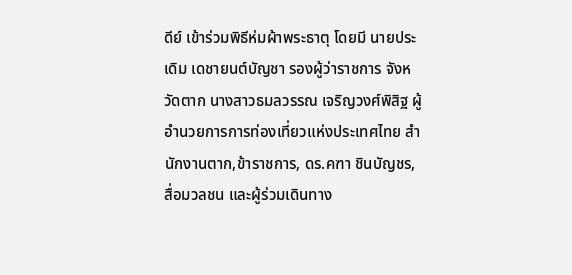ดีย์ เข้าร่วมพิธีห่มผ้าพระธาตุ โดยมี นายประเดิม เดชายนต์บัญชา รองผู้ว่าราชการ จังหวัดตาก นางสาวธมลวรรณ เจริญวงศ์พิสิฐ ผู้อำนวยการการท่องเที่ยวแห่งประเทศไทย สำนักงานตาก,ข้าราชการ, ดร.คฑา ชินบัญชร, สื่อมวลชน และผู้ร่วมเดินทาง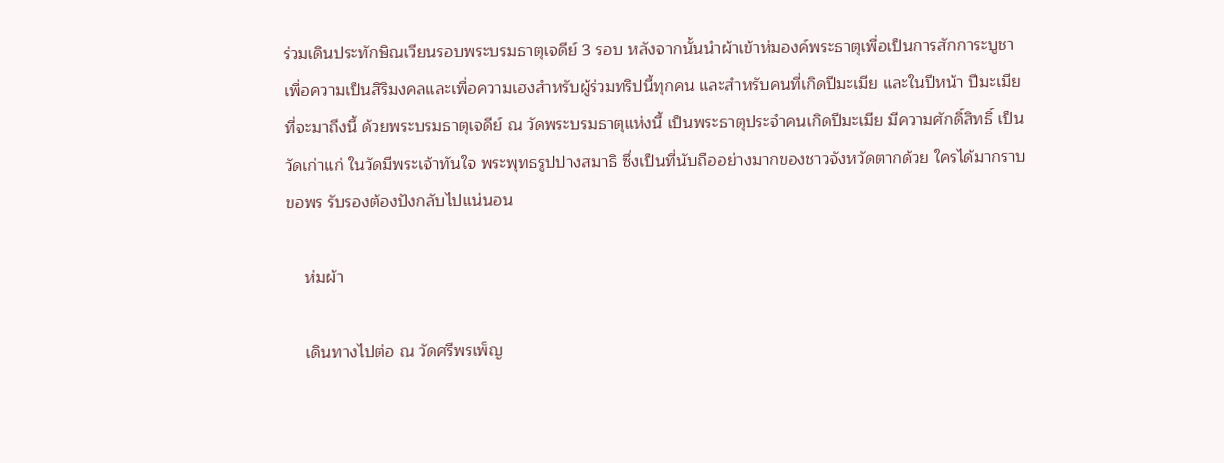ร่วมเดินประทักษิณเวียนรอบพระบรมธาตุเจดีย์ 3 รอบ หลังจากนั้นนำผ้าเข้าห่มองค์พระธาตุเพื่อเป็นการสักการะบูชา เพื่อความเป็นสิริมงคลและเพื่อความเฮงสำหรับผู้ร่วมทริปนี้ทุกคน และสำหรับคนที่เกิดปีมะเมีย และในปีหน้า ปีมะเมียที่จะมาถึงนี้ ด้วยพระบรมธาตุเจดีย์ ณ วัดพระบรมธาตุแห่งนี้ เป็นพระธาตุประจำคนเกิดปีมะเมีย มีความศักดิ์สิทธิ์ เป็นวัดเก่าแก่ ในวัดมีพระเจ้าทันใจ พระพุทธรูปปางสมาธิ ซึ่งเป็นที่นับถืออย่างมากของชาวจังหวัดตากด้วย ใครได้มากราบขอพร รับรองต้องปังกลับไปแน่นอน

    ห่มผ้า

    เดินทางไปต่อ ณ วัดศรีพรเพ็ญ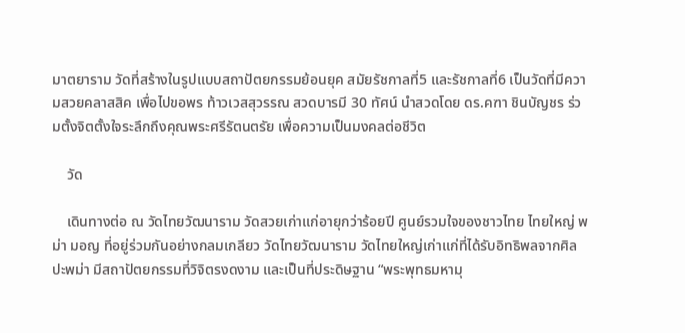มาตยาราม วัดที่สร้างในรูปแบบสถาปัตยกรรมย้อนยุค สมัยรัชกาลที่5 และรัชกาลที่6 เป็นวัดที่มีความสวยคลาสสิค เพื่อไปขอพร ท้าวเวสสุวรรณ สวดบารมี 30 ทัศน์ นำสวดโดย ดร.คฑา ชินบัญชร ร่วมตั้งจิตตั้งใจระลึกถึงคุณพระศรีรัตนตรัย เพื่อความเป็นมงคลต่อชีวิต

    วัด

    เดินทางต่อ ณ วัดไทยวัฒนาราม วัดสวยเก่าแก่อายุกว่าร้อยปี ศูนย์รวมใจของชาวไทย ไทยใหญ่ พม่า มอญ ที่อยู่ร่วมกันอย่างกลมเกลียว วัดไทยวัฒนาราม วัดไทยใหญ่เก่าแก่ที่ได้รับอิทธิพลจากศิลปะพม่า มีสถาปัตยกรรมที่วิจิตรงดงาม และเป็นที่ประดิษฐาน “พระพุทธมหามุ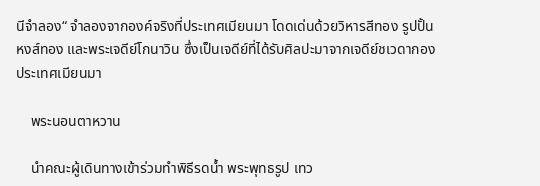นีจำลอง“ จำลองจากองค์จริงที่ประเทศเมียนมา โดดเด่นด้วยวิหารสีทอง รูปปั้นหงส์ทอง และพระเจดีย์โกนาวิน ซึ่งเป็นเจดีย์ที่ได้รับศิลปะมาจากเจดีย์ชเวดากอง ประเทศเมียนมา

    พระนอนตาหวาน

    นำคณะผู้เดินทางเข้าร่วมทำพิธีรดน้ำ พระพุทธรูป เทว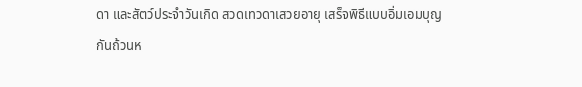ดา และสัตว์ประจำวันเกิด สวดเทวดาเสวยอายุ เสร็จพิธีแบบอิ่มเอมบุญกันถ้วนห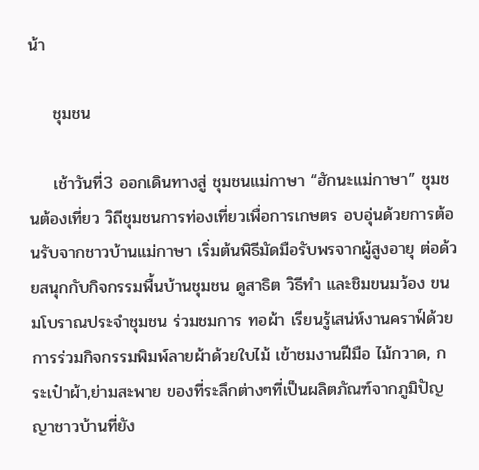น้า

    ชุมชน

    เช้าวันที่3 ออกเดินทางสู่ ชุมชนแม่กาษา “ฮักนะแม่กาษา” ชุมชนต้องเที่ยว วิถีชุมชนการท่องเที่ยวเพื่อการเกษตร อบอุ่นด้วยการต้อนรับจากชาวบ้านแม่กาษา เริ่มต้นพิธีมัดมือรับพรจากผู้สูงอายุ ต่อด้วยสนุกกับกิจกรรมพื้นบ้านชุมชน ดูสาธิต วิธีทำ และชิมขนมว้อง ขนมโบราณประจำชุมชน ร่วมชมการ ทอผ้า เรียนรู้เสน่ห์งานคราฟ์ด้วยการร่วมกิจกรรมพิมพ์ลายผ้าด้วยใบไม้ เข้าชมงานฝีมือ ไม้กวาด, กระเป๋าผ้า,ย่ามสะพาย ของที่ระลึกต่างๆที่เป็นผลิตภัณฑ์จากภูมิปัญญาชาวบ้านที่ยัง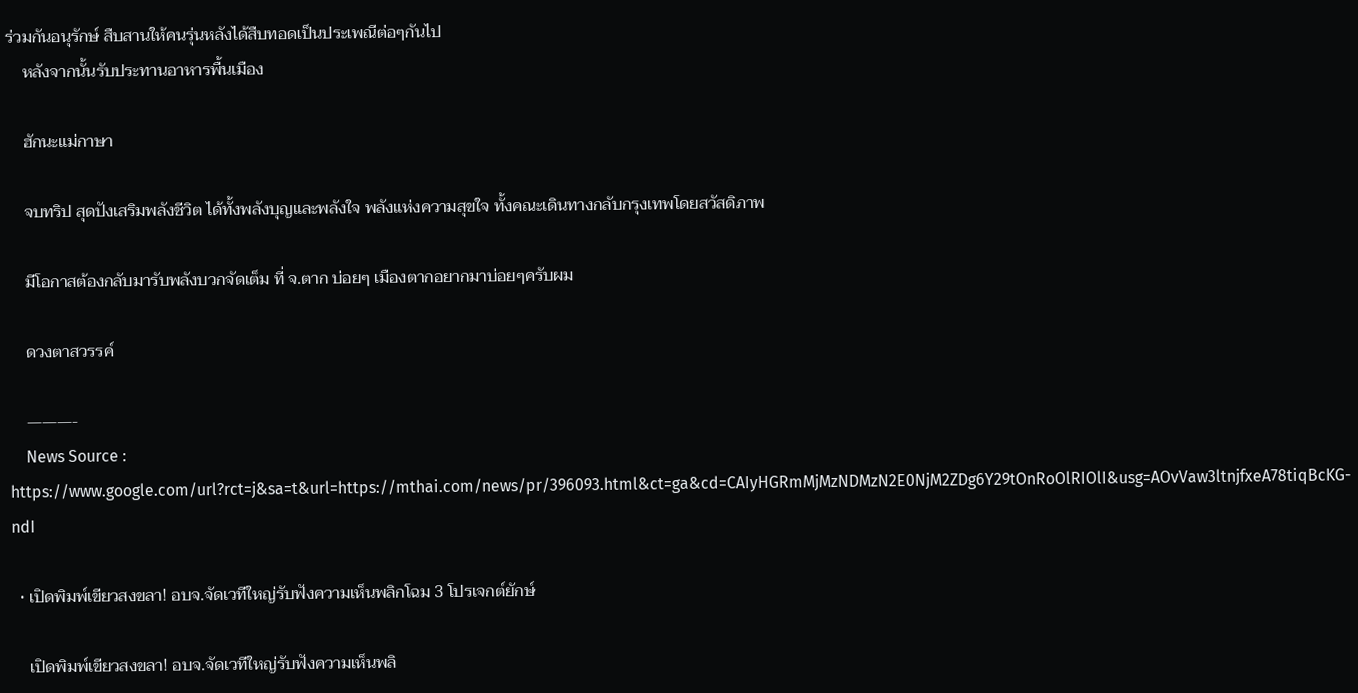ร่วมกันอนุรักษ์ สืบสานให้คนรุ่นหลังได้สืบทอดเป็นประเพณีต่อๆกันไป
    หลังจากนั้นรับประทานอาหารพื้นเมือง

    ฮักนะแม่กาษา

    จบทริป สุดปังเสริมพลังชีวิต ได้ทั้งพลังบุญและพลังใจ พลังแห่งความสุขใจ ทั้งคณะเดินทางกลับกรุงเทพโดยสวัสดิภาพ

    มีโอกาสต้องกลับมารับพลังบวกจัดเต็ม ที่ จ.ตาก บ่อยๆ เมืองตากอยากมาบ่อยๆครับผม

    ดวงตาสวรรค์

    ———-
    News Source : https://www.google.com/url?rct=j&sa=t&url=https://mthai.com/news/pr/396093.html&ct=ga&cd=CAIyHGRmMjMzNDMzN2E0NjM2ZDg6Y29tOnRoOlRIOlI&usg=AOvVaw3ltnjfxeA78tiqBcKG-ndI

  • เปิดพิมพ์เขียวสงขลา! อบจ.จัดเวทีใหญ่รับฟังความเห็นพลิกโฉม 3 โปรเจกต์ยักษ์

    เปิดพิมพ์เขียวสงขลา! อบจ.จัดเวทีใหญ่รับฟังความเห็นพลิ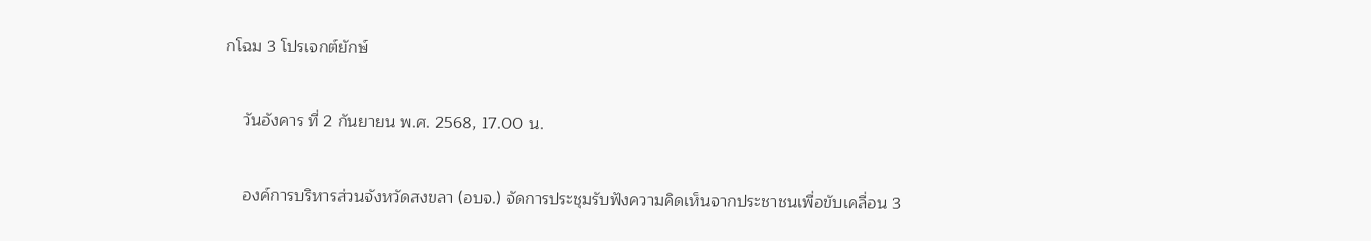กโฉม 3 โปรเจกต์ยักษ์

    วันอังคาร ที่ 2 กันยายน พ.ศ. 2568, 17.00 น.

    องค์การบริหารส่วนจังหวัดสงขลา (อบจ.) จัดการประชุมรับฟังความคิดเห็นจากประชาชนเพื่อขับเคลื่อน 3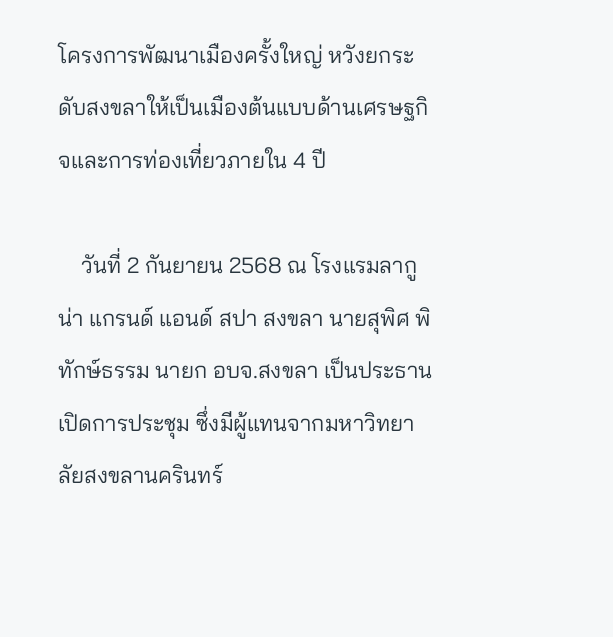โครงการพัฒนาเมืองครั้งใหญ่ หวังยกระดับสงขลาให้เป็นเมืองต้นแบบด้านเศรษฐกิจและการท่องเที่ยวภายใน 4 ปี

    วันที่ 2 กันยายน 2568 ณ โรงแรมลากูน่า แกรนด์ แอนด์ สปา สงขลา นายสุพิศ พิทักษ์ธรรม นายก อบจ.สงขลา เป็นประธานเปิดการประชุม ซึ่งมีผู้แทนจากมหาวิทยาลัยสงขลานครินทร์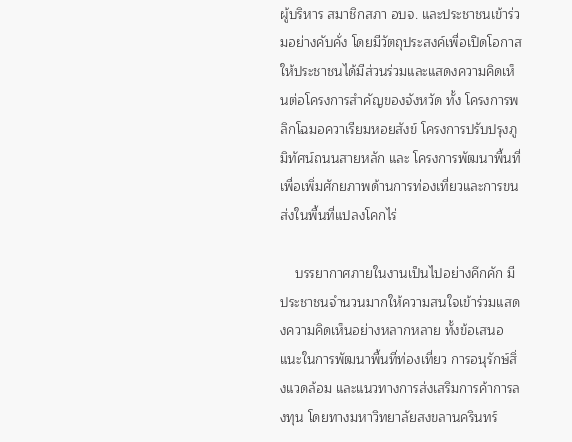ผู้บริหาร สมาชิกสภา อบจ. และประชาชนเข้าร่วมอย่างคับคั่ง โดยมีวัตถุประสงค์เพื่อเปิดโอกาสให้ประชาชนได้มีส่วนร่วมและแสดงความคิดเห็นต่อโครงการสำคัญของจังหวัด ทั้ง โครงการพลิกโฉมอควาเรียมหอยสังข์ โครงการปรับปรุงภูมิทัศน์ถนนสายหลัก และ โครงการพัฒนาพื้นที่เพื่อเพิ่มศักยภาพด้านการท่องเที่ยวและการขนส่งในพื้นที่แปลงโคกไร่

    บรรยากาศภายในงานเป็นไปอย่างคึกคัก มีประชาชนจำนวนมากให้ความสนใจเข้าร่วมแสดงความคิดเห็นอย่างหลากหลาย ทั้งข้อเสนอแนะในการพัฒนาพื้นที่ท่องเที่ยว การอนุรักษ์สิ่งแวดล้อม และแนวทางการส่งเสริมการค้าการลงทุน โดยทางมหาวิทยาลัยสงขลานครินทร์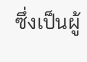ซึ่งเป็นผู้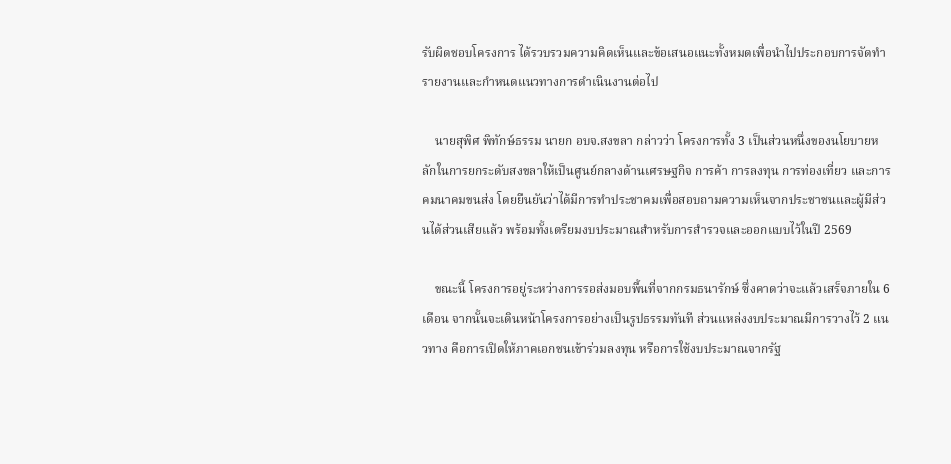รับผิดชอบโครงการ ได้รวบรวมความคิดเห็นและข้อเสนอแนะทั้งหมดเพื่อนำไปประกอบการจัดทำรายงานและกำหนดแนวทางการดำเนินงานต่อไป

    นายสุพิศ พิทักษ์ธรรม นายก อบจ.สงขลา กล่าวว่า โครงการทั้ง 3 เป็นส่วนหนึ่งของนโยบายหลักในการยกระดับสงขลาให้เป็นศูนย์กลางด้านเศรษฐกิจ การค้า การลงทุน การท่องเที่ยว และการคมนาคมขนส่ง โดยยืนยันว่าได้มีการทำประชาคมเพื่อสอบถามความเห็นจากประชาชนและผู้มีส่วนได้ส่วนเสียแล้ว พร้อมทั้งเตรียมงบประมาณสำหรับการสำรวจและออกแบบไว้ในปี 2569

    ขณะนี้ โครงการอยู่ระหว่างการรอส่งมอบพื้นที่จากกรมธนารักษ์ ซึ่งคาดว่าจะแล้วเสร็จภายใน 6 เดือน จากนั้นจะเดินหน้าโครงการอย่างเป็นรูปธรรมทันที ส่วนแหล่งงบประมาณมีการวางไว้ 2 แนวทาง คือการเปิดให้ภาคเอกชนเข้าร่วมลงทุน หรือการใช้งบประมาณจากรัฐ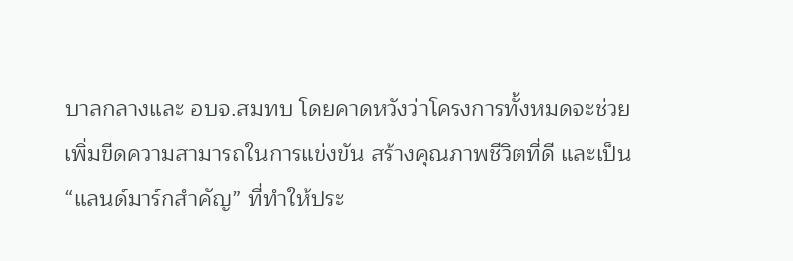บาลกลางและ อบจ.สมทบ โดยคาดหวังว่าโครงการทั้งหมดจะช่วยเพิ่มขีดความสามารถในการแข่งขัน สร้างคุณภาพชีวิตที่ดี และเป็น “แลนด์มาร์กสำคัญ” ที่ทำให้ประ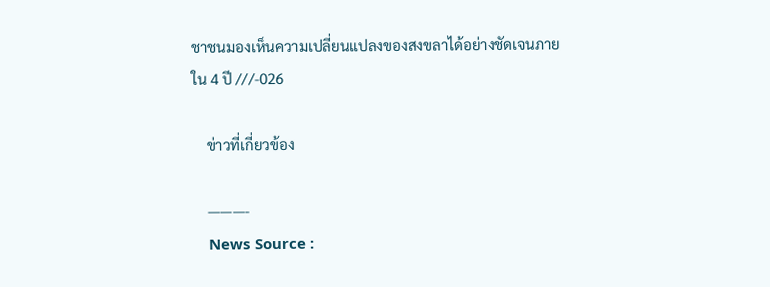ชาชนมองเห็นความเปลี่ยนแปลงของสงขลาได้อย่างชัดเจนภายใน 4 ปี ///-026

    ข่าวที่เกี่ยวข้อง

    ———-
    News Source :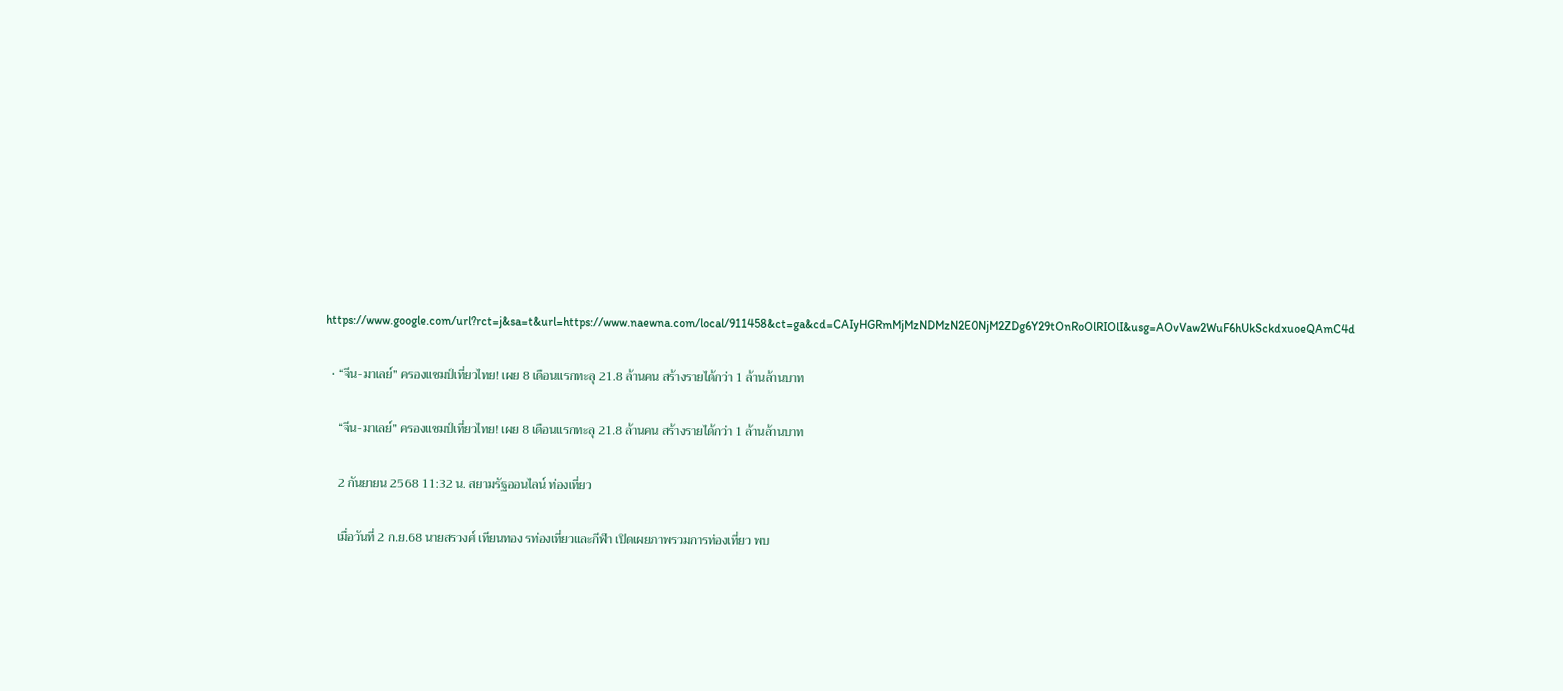https://www.google.com/url?rct=j&sa=t&url=https://www.naewna.com/local/911458&ct=ga&cd=CAIyHGRmMjMzNDMzN2E0NjM2ZDg6Y29tOnRoOlRIOlI&usg=AOvVaw2WuF6hUkSckdxuoeQAmC4d

  • “จีน-มาเลย์” ครองแชมป์เที่ยวไทย! เผย 8 เดือนแรกทะลุ 21.8 ล้านคน สร้างรายได้กว่า 1 ล้านล้านบาท

    “จีน-มาเลย์” ครองแชมป์เที่ยวไทย! เผย 8 เดือนแรกทะลุ 21.8 ล้านคน สร้างรายได้กว่า 1 ล้านล้านบาท

    2 กันยายน 2568 11:32 น. สยามรัฐออนไลน์ ท่องเที่ยว

    เมื่อวันที่ 2 ก.ย.68 นายสรวงศ์ เทียนทอง รท่องเที่ยวและกีฬา เปิดเผยภาพรวมการท่องเที่ยว พบ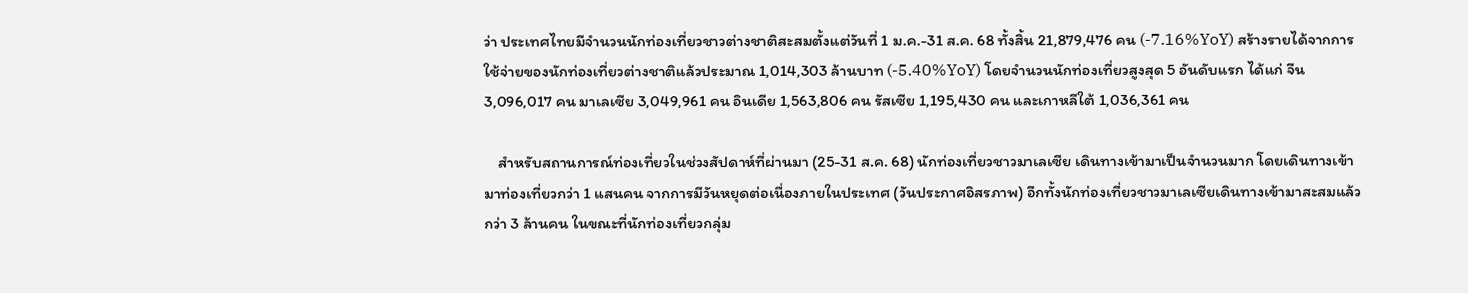ว่า ประเทศไทยมีจำนวนนักท่องเที่ยวชาวต่างชาติสะสมตั้งแต่วันที่ 1 ม.ค.-31 ส.ค. 68 ทั้งสิ้น 21,879,476 คน (-7.16%YoY) สร้างรายได้จากการใช้จ่ายของนักท่องเที่ยวต่างชาติแล้วประมาณ 1,014,303 ล้านบาท (-5.40%YoY) โดยจำนวนนักท่องเที่ยวสูงสุด 5 อันดับแรก ได้แก่ จีน 3,096,017 คน มาเลเซีย 3,049,961 คน อินเดีย 1,563,806 คน รัสเซีย 1,195,430 คน และเกาหลีใต้ 1,036,361 คน

    สำหรับสถานการณ์ท่องเที่ยวในช่วงสัปดาห์ที่ผ่านมา (25-31 ส.ค. 68) นักท่องเที่ยวชาวมาเลเซีย เดินทางเข้ามาเป็นจำนวนมาก โดยเดินทางเข้ามาท่องเที่ยวกว่า 1 แสนคน จากการมีวันหยุดต่อเนื่องภายในประเทศ (วันประกาศอิสรภาพ) อีกทั้งนักท่องเที่ยวชาวมาเลเซียเดินทางเข้ามาสะสมแล้วกว่า 3 ล้านคน ในขณะที่นักท่องเที่ยวกลุ่ม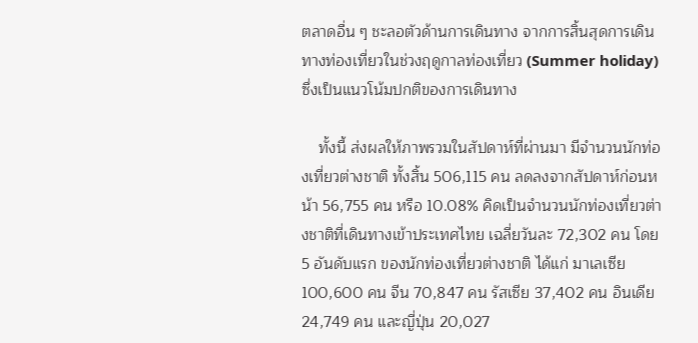ตลาดอื่น ๆ ชะลอตัวด้านการเดินทาง จากการสิ้นสุดการเดินทางท่องเที่ยวในช่วงฤดูกาลท่องเที่ยว (Summer holiday) ซึ่งเป็นแนวโน้มปกติของการเดินทาง

    ทั้งนี้ ส่งผลให้ภาพรวมในสัปดาห์ที่ผ่านมา มีจำนวนนักท่องเที่ยวต่างชาติ ทั้งสิ้น 506,115 คน ลดลงจากสัปดาห์ก่อนหน้า 56,755 คน หรือ 10.08% คิดเป็นจำนวนนักท่องเที่ยวต่างชาติที่เดินทางเข้าประเทศไทย เฉลี่ยวันละ 72,302 คน โดย 5 อันดับแรก ของนักท่องเที่ยวต่างชาติ ได้แก่ มาเลเซีย 100,600 คน จีน 70,847 คน รัสเซีย 37,402 คน อินเดีย 24,749 คน และญี่ปุ่น 20,027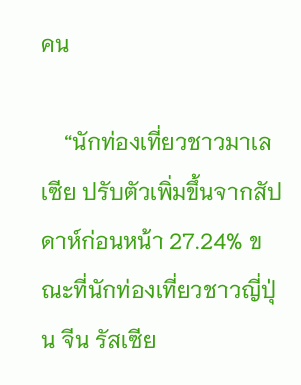คน

    “นักท่องเที่ยวชาวมาเลเซีย ปรับตัวเพิ่มขึ้นจากสัปดาห์ก่อนหน้า 27.24% ขณะที่นักท่องเที่ยวชาวญี่ปุ่น จีน รัสเซีย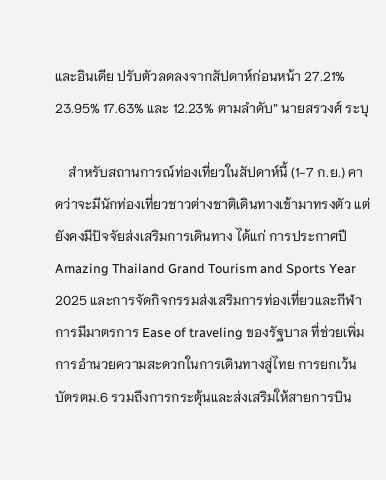และอินเดีย ปรับตัวลดลงจากสัปดาห์ก่อนหน้า 27.21% 23.95% 17.63% และ 12.23% ตามลำดับ” นายสรวงศ์ ระบุ

    สำหรับสถานการณ์ท่องเที่ยวในสัปดาห์นี้ (1-7 ก.ย.) คาดว่าจะมีนักท่องเที่ยวชาวต่างชาติเดินทางเข้ามาทรงตัว แต่ยังคงมีปัจจัยส่งเสริมการเดินทาง ได้แก่ การประกาศปี Amazing Thailand Grand Tourism and Sports Year 2025 และการจัดกิจกรรมส่งเสริมการท่องเที่ยวและกีฬา การมีมาตรการ Ease of traveling ของรัฐบาล ที่ช่วยเพิ่มการอำนวยความสะดวกในการเดินทางสู่ไทย การยกเว้นบัตรตม.6 รวมถึงการกระตุ้นและส่งเสริมให้สายการบิน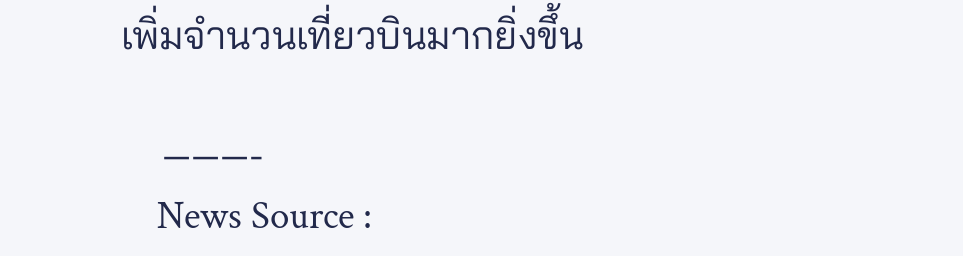เพิ่มจำนวนเที่ยวบินมากยิ่งขึ้น

    ———-
    News Source :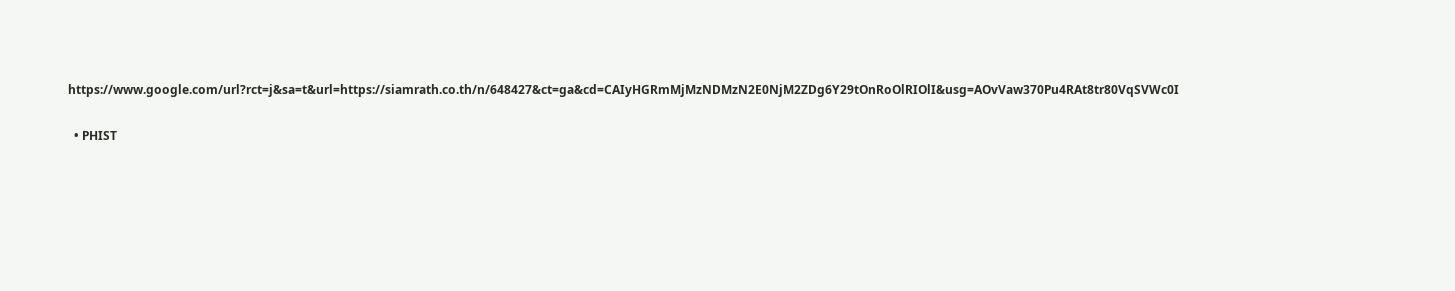https://www.google.com/url?rct=j&sa=t&url=https://siamrath.co.th/n/648427&ct=ga&cd=CAIyHGRmMjMzNDMzN2E0NjM2ZDg6Y29tOnRoOlRIOlI&usg=AOvVaw370Pu4RAt8tr80VqSVWc0I

  • PHIST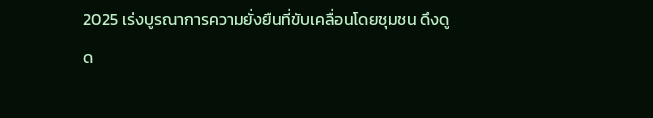2025 เร่งบูรณาการความยั่งยืนที่ขับเคลื่อนโดยชุมชน ดึงดูด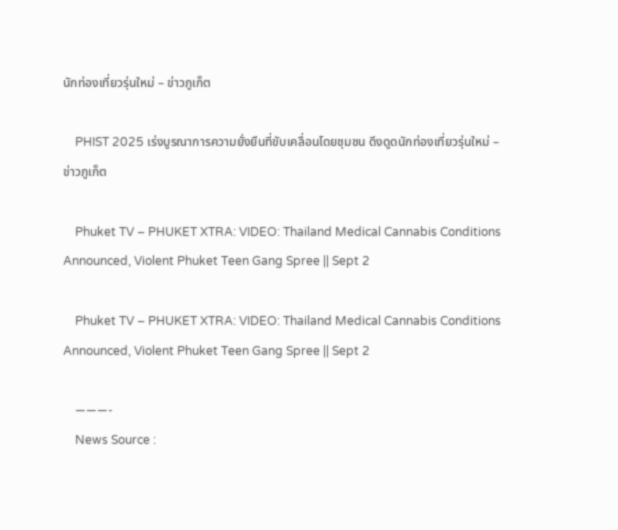นักท่องเที่ยวรุ่นใหม่ – ข่าวภูเก็ต

    PHIST 2025 เร่งบูรณาการความยั่งยืนที่ขับเคลื่อนโดยชุมชน ดึงดูดนักท่องเที่ยวรุ่นใหม่ – ข่าวภูเก็ต

    Phuket TV – PHUKET XTRA: VIDEO: Thailand Medical Cannabis Conditions Announced, Violent Phuket Teen Gang Spree || Sept 2

    Phuket TV – PHUKET XTRA: VIDEO: Thailand Medical Cannabis Conditions Announced, Violent Phuket Teen Gang Spree || Sept 2

    ———-
    News Source :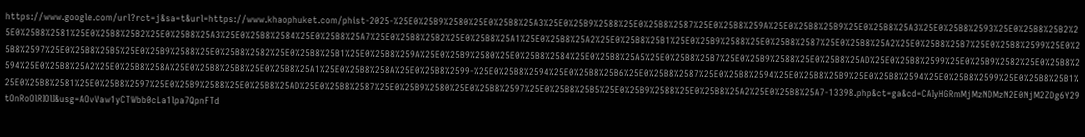https://www.google.com/url?rct=j&sa=t&url=https://www.khaophuket.com/phist-2025-%25E0%25B9%2580%25E0%25B8%25A3%25E0%25B9%2588%25E0%25B8%2587%25E0%25B8%259A%25E0%25B8%25B9%25E0%25B8%25A3%25E0%25B8%2593%25E0%25B8%25B2%25E0%25B8%2581%25E0%25B8%25B2%25E0%25B8%25A3%25E0%25B8%2584%25E0%25B8%25A7%25E0%25B8%25B2%25E0%25B8%25A1%25E0%25B8%25A2%25E0%25B8%25B1%25E0%25B9%2588%25E0%25B8%2587%25E0%25B8%25A2%25E0%25B8%25B7%25E0%25B8%2599%25E0%25B8%2597%25E0%25B8%25B5%25E0%25B9%2588%25E0%25B8%2582%25E0%25B8%25B1%25E0%25B8%259A%25E0%25B9%2580%25E0%25B8%2584%25E0%25B8%25A5%25E0%25B8%25B7%25E0%25B9%2588%25E0%25B8%25AD%25E0%25B8%2599%25E0%25B9%2582%25E0%25B8%2594%25E0%25B8%25A2%25E0%25B8%258A%25E0%25B8%25B8%25E0%25B8%25A1%25E0%25B8%258A%25E0%25B8%2599-%25E0%25B8%2594%25E0%25B8%25B6%25E0%25B8%2587%25E0%25B8%2594%25E0%25B8%25B9%25E0%25B8%2594%25E0%25B8%2599%25E0%25B8%25B1%25E0%25B8%2581%25E0%25B8%2597%25E0%25B9%2588%25E0%25B8%25AD%25E0%25B8%2587%25E0%25B9%2580%25E0%25B8%2597%25E0%25B8%25B5%25E0%25B9%2588%25E0%25B8%25A2%25E0%25B8%25A7-13398.php&ct=ga&cd=CAIyHGRmMjMzNDMzN2E0NjM2ZDg6Y29tOnRoOlRIOlI&usg=AOvVaw1yCTWbb0cLa1lpa7QpnFTd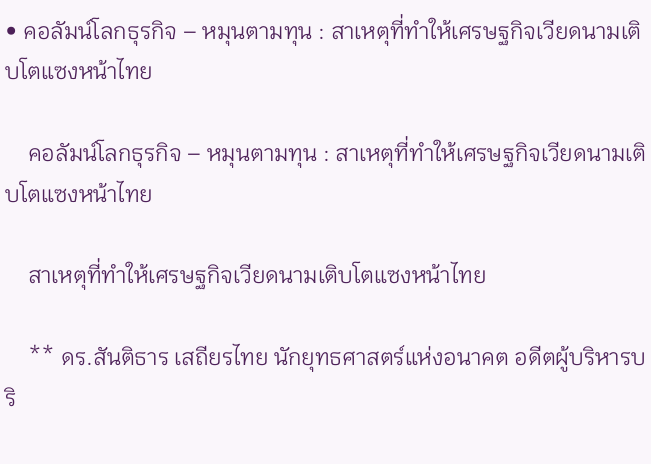• คอลัมน์โลกธุรกิจ – หมุนตามทุน : สาเหตุที่ทำให้เศรษฐกิจเวียดนามเติบโตแซงหน้าไทย

    คอลัมน์โลกธุรกิจ – หมุนตามทุน : สาเหตุที่ทำให้เศรษฐกิจเวียดนามเติบโตแซงหน้าไทย

    สาเหตุที่ทำให้เศรษฐกิจเวียดนามเติบโตแซงหน้าไทย

    ** ดร.สันติธาร เสถียรไทย นักยุทธศาสตร์แห่งอนาคต อดีตผู้บริหารบริ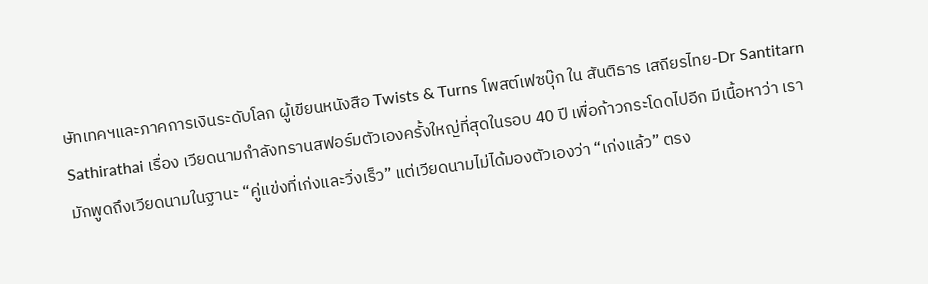ษัทเทคฯและภาคการเงินระดับโลก ผู้เขียนหนังสือ Twists & Turns โพสต์เฟซบุ๊ก ใน สันติธาร เสถียรไทย-Dr Santitarn Sathirathai เรื่อง เวียดนามกำลังทรานสฟอร์มตัวเองครั้งใหญ่ที่สุดในรอบ 40 ปี เพื่อก้าวกระโดดไปอีก มีเนื้อหาว่า เรามักพูดถึงเวียดนามในฐานะ “คู่แข่งที่เก่งและวิ่งเร็ว” แต่เวียดนามไม่ได้มองตัวเองว่า “เก่งแล้ว” ตรง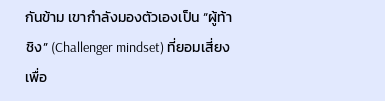กันข้าม เขากำลังมองตัวเองเป็น “ผู้ท้าชิง” (Challenger mindset) ที่ยอมเสี่ยงเพื่อ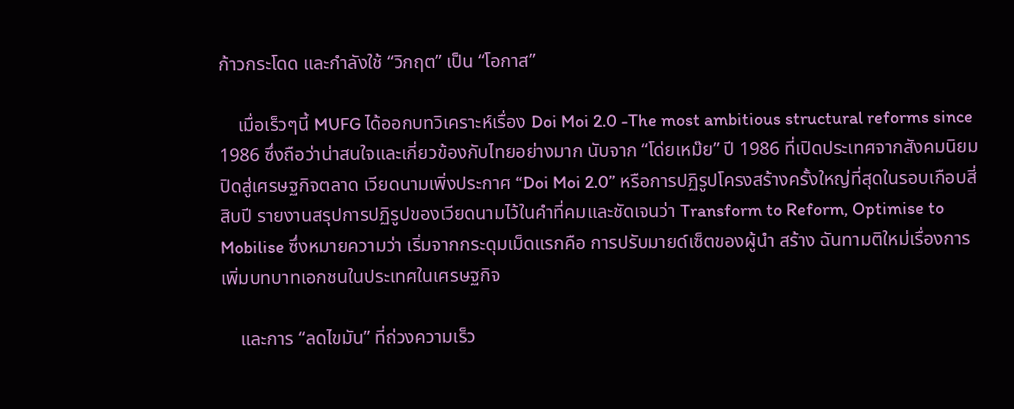ก้าวกระโดด และกำลังใช้ “วิกฤต” เป็น “โอกาส”

    เมื่อเร็วๆนี้ MUFG ได้ออกบทวิเคราะห์เรื่อง Doi Moi 2.0 -The most ambitious structural reforms since 1986 ซึ่งถือว่าน่าสนใจและเกี่ยวข้องกับไทยอย่างมาก นับจาก “โด่ยเหม๊ย” ปี 1986 ที่เปิดประเทศจากสังคมนิยมปิดสู่เศรษฐกิจตลาด เวียดนามเพิ่งประกาศ “Doi Moi 2.0” หรือการปฏิรูปโครงสร้างครั้งใหญ่ที่สุดในรอบเกือบสี่สิบปี รายงานสรุปการปฏิรูปของเวียดนามไว้ในคำที่คมและชัดเจนว่า Transform to Reform, Optimise to Mobilise ซึ่งหมายความว่า เริ่มจากกระดุมเม็ดแรกคือ การปรับมายด์เซ็ตของผู้นำ สร้าง ฉันทามติใหม่เรื่องการเพิ่มบทบาทเอกชนในประเทศในเศรษฐกิจ

    และการ “ลดไขมัน” ที่ถ่วงความเร็ว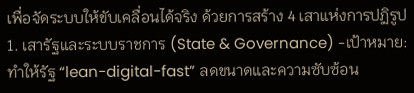เพื่อจัดระบบให้ขับเคลื่อนได้จริง ด้วยการสร้าง 4 เสาแห่งการปฏิรูป 1. เสารัฐและระบบราชการ (State & Governance) -เป้าหมาย: ทำให้รัฐ “lean-digital-fast” ลดขนาดและความซับซ้อน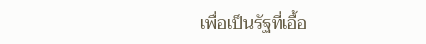เพื่อเป็นรัฐที่เอื้อ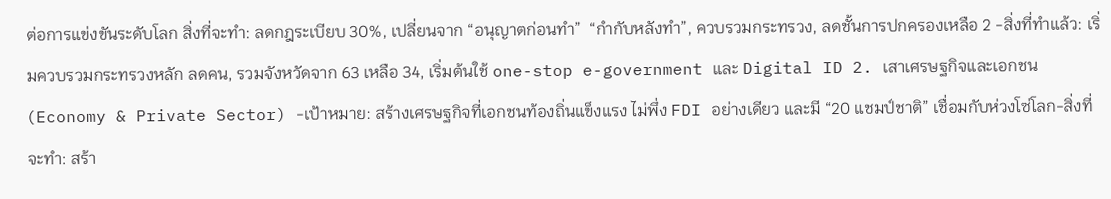ต่อการแข่งขันระดับโลก สิ่งที่จะทำ: ลดกฎระเบียบ 30%, เปลี่ยนจาก “อนุญาตก่อนทำ”  “กำกับหลังทำ”, ควบรวมกระทรวง, ลดชั้นการปกครองเหลือ 2 -สิ่งที่ทำแล้ว: เริ่มควบรวมกระทรวงหลัก ลดคน, รวมจังหวัดจาก 63 เหลือ 34, เริ่มต้นใช้ one-stop e-government และ Digital ID 2. เสาเศรษฐกิจและเอกชน (Economy & Private Sector) -เป้าหมาย: สร้างเศรษฐกิจที่เอกชนท้องถิ่นแข็งแรง ไม่พึ่ง FDI อย่างเดียว และมี “20 แชมป์ชาติ” เชื่อมกับห่วงโซ่โลก-สิ่งที่จะทำ: สร้า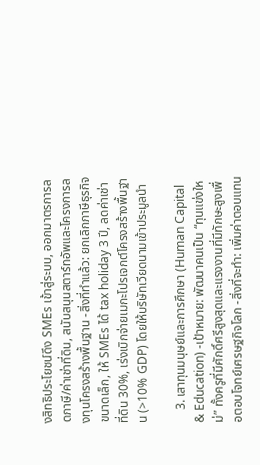งสิทธิประโยชน์ดึง SMEs เข้าสู่ระบบ, ออกมาตรการลดภาษี/ค่าเช่าที่ดิน, สนับสนุนสตาร์ทอัพและโครงการลงทุนโครงสร้างพื้นฐาน -สิ่งที่ทำแล้ว: ยกเลิกภาษีธุรกิจขนาดเล็ก, ให้ SMEs ได้ tax holiday 3 ปี, ลดค่าเช่าที่ดิน 30%, เร่งเบิกจ่ายเมกะโปรเจกต์โครงสร้างพื้นฐาน (>10% GDP) โดยให้บริษัทเวียดนามเข้าประมูลนำ

    3. เสาทุนมนุษย์และการศึกษา (Human Capital & Education) -เป้าหมาย: พัฒนาคนเป็น “ทุนแข่งใหม่” ทั้งครูที่มีศักดิ์ศรีสูงสุดและแรงงานที่มีทักษะสูงเพื่อตอบโจทย์เศรษฐกิจโลก -สิ่งที่จะทำ: เพิ่มค่าตอบแทน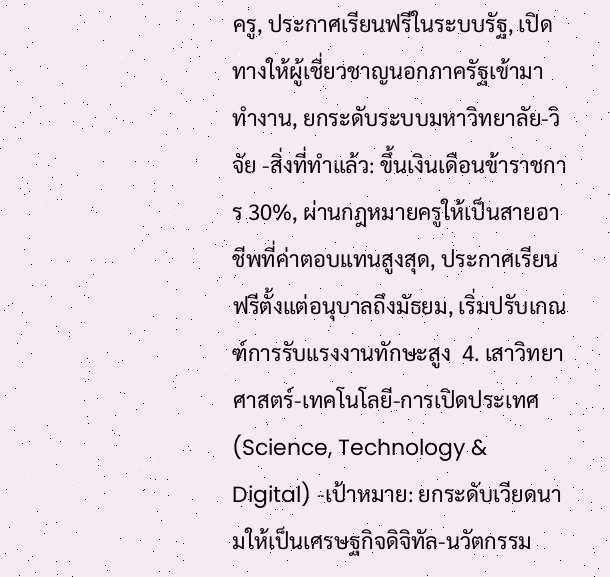ครู, ประกาศเรียนฟรีในระบบรัฐ, เปิดทางให้ผู้เชี่ยวชาญนอกภาครัฐเข้ามาทำงาน, ยกระดับระบบมหาวิทยาลัย-วิจัย -สิ่งที่ทำแล้ว: ขึ้นเงินเดือนข้าราชการ 30%, ผ่านกฎหมายครูให้เป็นสายอาชีพที่ค่าตอบแทนสูงสุด, ประกาศเรียนฟรีตั้งแต่อนุบาลถึงมัธยม, เริ่มปรับเกณฑ์การรับแรงงานทักษะสูง  4. เสาวิทยาศาสตร์-เทคโนโลยี-การเปิดประเทศ (Science, Technology & Digital) -เป้าหมาย: ยกระดับเวียดนามให้เป็นเศรษฐกิจดิจิทัล-นวัตกรรม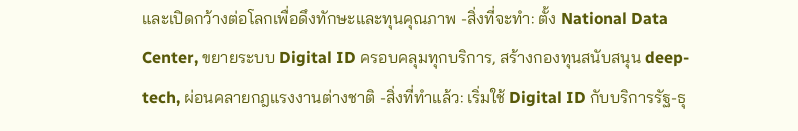และเปิดกว้างต่อโลกเพื่อดึงทักษะและทุนคุณภาพ -สิ่งที่จะทำ: ตั้ง National Data Center, ขยายระบบ Digital ID ครอบคลุมทุกบริการ, สร้างกองทุนสนับสนุน deep-tech, ผ่อนคลายกฎแรงงานต่างชาติ -สิ่งที่ทำแล้ว: เริ่มใช้ Digital ID กับบริการรัฐ-ธุ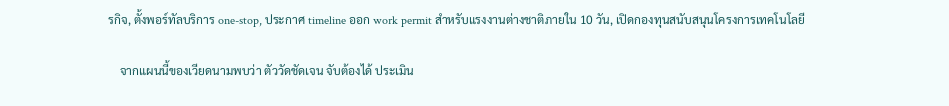รกิจ, ตั้งพอร์ทัลบริการ one-stop, ประกาศ timeline ออก work permit สำหรับแรงงานต่างชาติภายใน 10 วัน, เปิดกองทุนสนับสนุนโครงการเทคโนโลยี

    จากแผนนี้ของเวียดนามพบว่า ตัววัดชัดเจน จับต้องได้ ประเมิน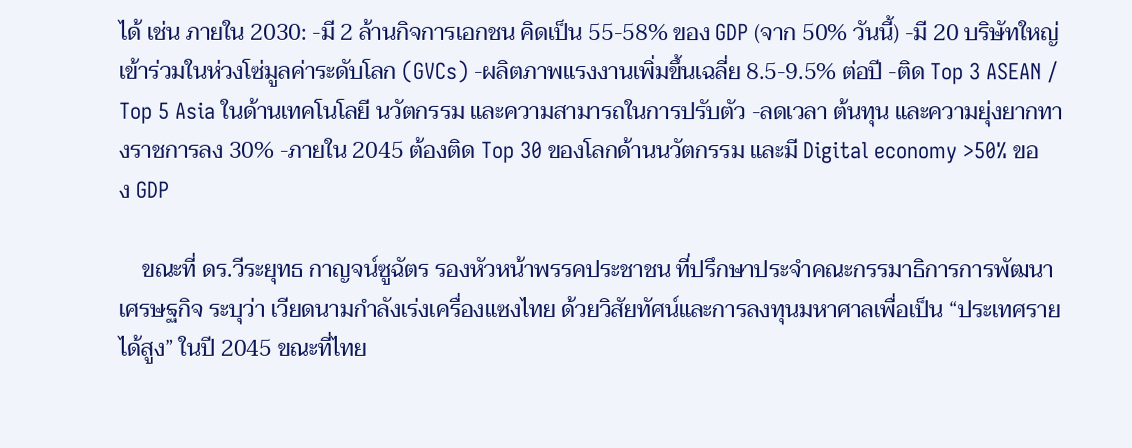ได้ เช่น ภายใน 2030: -มี 2 ล้านกิจการเอกชน คิดเป็น 55-58% ของ GDP (จาก 50% วันนี้) -มี 20 บริษัทใหญ่เข้าร่วมในห่วงโซ่มูลค่าระดับโลก (GVCs) -ผลิตภาพแรงงานเพิ่มขึ้นเฉลี่ย 8.5-9.5% ต่อปี -ติด Top 3 ASEAN / Top 5 Asia ในด้านเทคโนโลยี นวัตกรรม และความสามารถในการปรับตัว -ลดเวลา ต้นทุน และความยุ่งยากทางราชการลง 30% -ภายใน 2045 ต้องติด Top 30 ของโลกด้านนวัตกรรม และมี Digital economy >50% ของ GDP

    ขณะที่ ดร.วีระยุทธ กาญจน์ซูฉัตร รองหัวหน้าพรรคประชาชน ที่ปรึกษาประจำคณะกรรมาธิการการพัฒนาเศรษฐกิจ ระบุว่า เวียดนามกำลังเร่งเครื่องแซงไทย ด้วยวิสัยทัศน์และการลงทุนมหาศาลเพื่อเป็น “ประเทศรายได้สูง” ในปี 2045 ขณะที่ไทย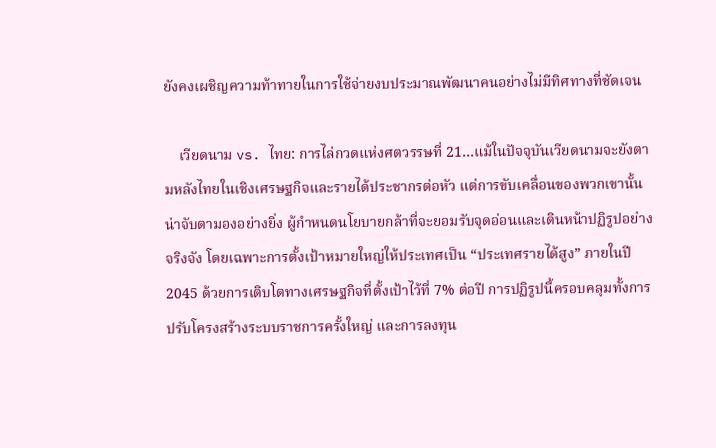ยังคงเผชิญความท้าทายในการใช้จ่ายงบประมาณพัฒนาคนอย่างไม่มีทิศทางที่ชัดเจน

    เวียดนาม vs. ไทย: การไล่กวดแห่งศตวรรษที่ 21…แม้ในปัจจุบันเวียดนามจะยังตามหลังไทยในเชิงเศรษฐกิจและรายได้ประชากรต่อหัว แต่การขับเคลื่อนของพวกเขานั้นน่าจับตามองอย่างยิ่ง ผู้กำหนดนโยบายกล้าที่จะยอมรับจุดอ่อนและเดินหน้าปฏิรูปอย่างจริงจัง โดยเฉพาะการตั้งเป้าหมายใหญ่ให้ประเทศเป็น “ประเทศรายได้สูง” ภายในปี 2045 ด้วยการเติบโตทางเศรษฐกิจที่ตั้งเป้าไว้ที่ 7% ต่อปี การปฏิรูปนี้ครอบคลุมทั้งการปรับโครงสร้างระบบราชการครั้งใหญ่ และการลงทุน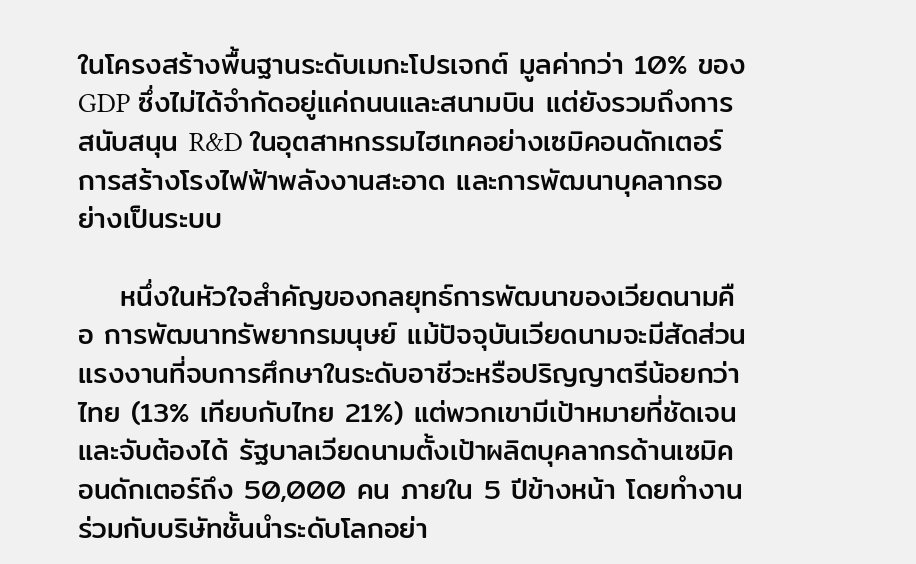ในโครงสร้างพื้นฐานระดับเมกะโปรเจกต์ มูลค่ากว่า 10% ของ GDP ซึ่งไม่ได้จำกัดอยู่แค่ถนนและสนามบิน แต่ยังรวมถึงการสนับสนุน R&D ในอุตสาหกรรมไฮเทคอย่างเซมิคอนดักเตอร์ การสร้างโรงไฟฟ้าพลังงานสะอาด และการพัฒนาบุคลากรอย่างเป็นระบบ

    หนึ่งในหัวใจสำคัญของกลยุทธ์การพัฒนาของเวียดนามคือ การพัฒนาทรัพยากรมนุษย์ แม้ปัจจุบันเวียดนามจะมีสัดส่วนแรงงานที่จบการศึกษาในระดับอาชีวะหรือปริญญาตรีน้อยกว่าไทย (13% เทียบกับไทย 21%) แต่พวกเขามีเป้าหมายที่ชัดเจนและจับต้องได้ รัฐบาลเวียดนามตั้งเป้าผลิตบุคลากรด้านเซมิคอนดักเตอร์ถึง 50,000 คน ภายใน 5 ปีข้างหน้า โดยทำงานร่วมกับบริษัทชั้นนำระดับโลกอย่า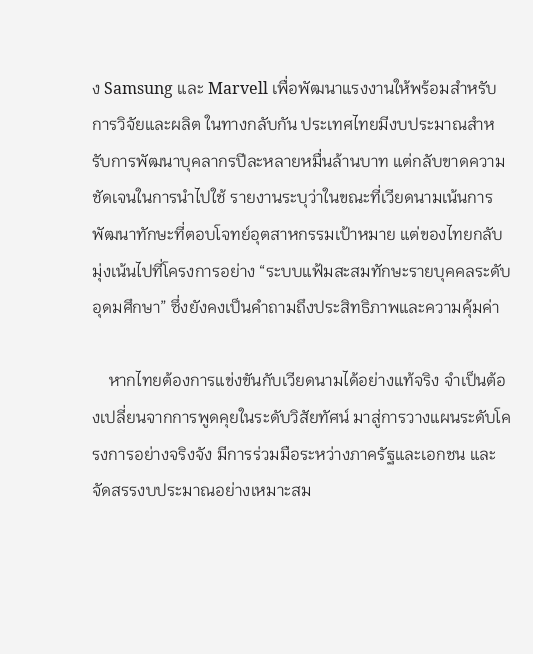ง Samsung และ Marvell เพื่อพัฒนาแรงงานให้พร้อมสำหรับการวิจัยและผลิต ในทางกลับกัน ประเทศไทยมีงบประมาณสำหรับการพัฒนาบุคลากรปีละหลายหมื่นล้านบาท แต่กลับขาดความชัดเจนในการนำไปใช้ รายงานระบุว่าในขณะที่เวียดนามเน้นการพัฒนาทักษะที่ตอบโจทย์อุตสาหกรรมเป้าหมาย แต่ของไทยกลับมุ่งเน้นไปที่โครงการอย่าง “ระบบแฟ้มสะสมทักษะรายบุคคลระดับอุดมศึกษา” ซึ่งยังคงเป็นคำถามถึงประสิทธิภาพและความคุ้มค่า

    หากไทยต้องการแข่งขันกับเวียดนามได้อย่างแท้จริง จำเป็นต้องเปลี่ยนจากการพูดคุยในระดับวิสัยทัศน์ มาสู่การวางแผนระดับโครงการอย่างจริงจัง มีการร่วมมือระหว่างภาครัฐและเอกชน และจัดสรรงบประมาณอย่างเหมาะสม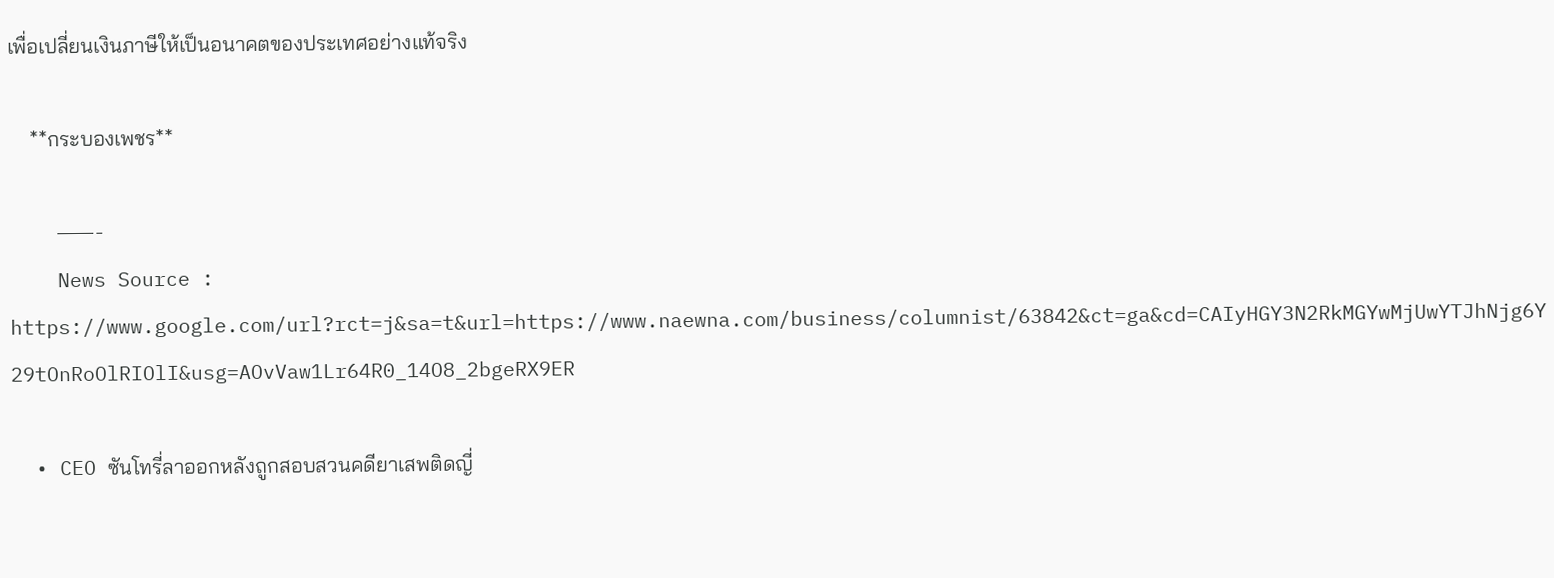เพื่อเปลี่ยนเงินภาษีให้เป็นอนาคตของประเทศอย่างแท้จริง

    **กระบองเพชร**

    ———-
    News Source : https://www.google.com/url?rct=j&sa=t&url=https://www.naewna.com/business/columnist/63842&ct=ga&cd=CAIyHGY3N2RkMGYwMjUwYTJhNjg6Y29tOnRoOlRIOlI&usg=AOvVaw1Lr64R0_14O8_2bgeRX9ER

  • CEO ซันโทรี่ลาออกหลังถูกสอบสวนคดียาเสพติดญี่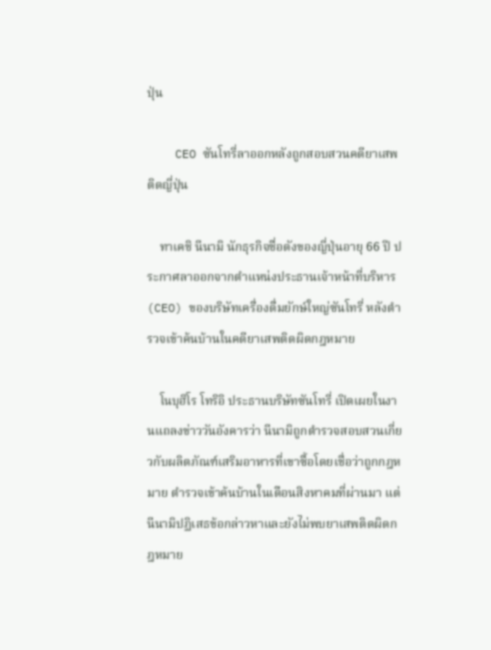ปุ่น

    CEO ซันโทรี่ลาออกหลังถูกสอบสวนคดียาเสพติดญี่ปุ่น

    ทาเคชิ นีนามิ นักธุรกิจชื่อดังของญี่ปุ่นอายุ 66 ปี ประกาศลาออกจากตำแหน่งประธานเจ้าหน้าที่บริหาร (CEO) ของบริษัทเครื่องดื่มยักษ์ใหญ่ซันโทรี่ หลังตำรวจเข้าค้นบ้านในคดียาเสพติดผิดกฎหมาย

    โนบุฮิโร โทริอิ ประธานบริษัทซันโทรี่ เปิดเผยในงานแถลงข่าววันอังคารว่า นีนามิถูกตำรวจสอบสวนเกี่ยวกับผลิตภัณฑ์เสริมอาหารที่เขาซื้อโดยเชื่อว่าถูกกฎหมาย ตำรวจเข้าค้นบ้านในเดือนสิงหาคมที่ผ่านมา แต่นีนามิปฏิเสธข้อกล่าวหาและยังไม่พบยาเสพติดผิดกฎหมาย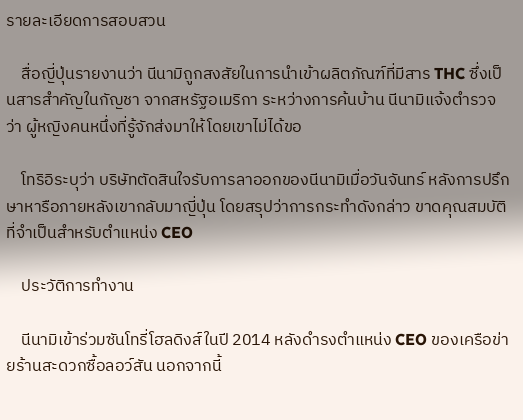รายละเอียดการสอบสวน

    สื่อญี่ปุ่นรายงานว่า นีนามิถูกสงสัยในการนำเข้าผลิตภัณฑ์ที่มีสาร THC ซึ่งเป็นสารสำคัญในกัญชา จากสหรัฐอเมริกา ระหว่างการค้นบ้าน นีนามิแจ้งตำรวจว่า ผู้หญิงคนหนึ่งที่รู้จักส่งมาให้โดยเขาไม่ได้ขอ

    โทริอิระบุว่า บริษัทตัดสินใจรับการลาออกของนีนามิเมื่อวันจันทร์ หลังการปรึกษาหารือภายหลังเขากลับมาญี่ปุ่น โดยสรุปว่าการกระทำดังกล่าว ขาดคุณสมบัติที่จำเป็นสำหรับตำแหน่ง CEO

    ประวัติการทำงาน

    นีนามิเข้าร่วมซันโทรี่โฮลดิงส์ในปี 2014 หลังดำรงตำแหน่ง CEO ของเครือข่ายร้านสะดวกซื้อลอว์สัน นอกจากนี้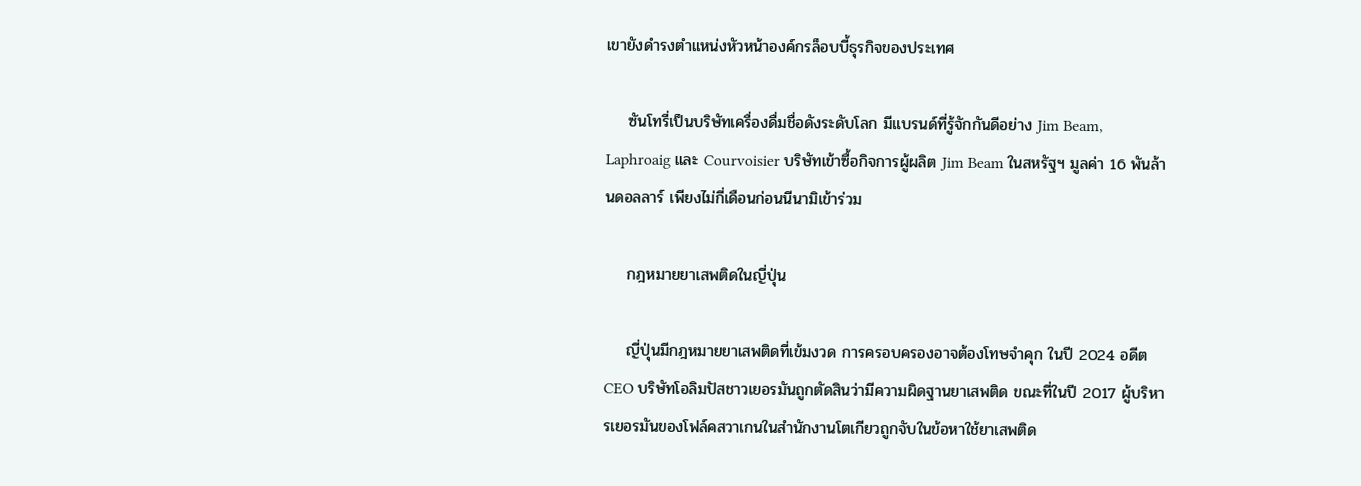เขายังดำรงตำแหน่งหัวหน้าองค์กรล็อบบี้ธุรกิจของประเทศ

    ซันโทรี่เป็นบริษัทเครื่องดื่มชื่อดังระดับโลก มีแบรนด์ที่รู้จักกันดีอย่าง Jim Beam, Laphroaig และ Courvoisier บริษัทเข้าซื้อกิจการผู้ผลิต Jim Beam ในสหรัฐฯ มูลค่า 16 พันล้านดอลลาร์ เพียงไม่กี่เดือนก่อนนีนามิเข้าร่วม

    กฎหมายยาเสพติดในญี่ปุ่น

    ญี่ปุ่นมีกฎหมายยาเสพติดที่เข้มงวด การครอบครองอาจต้องโทษจำคุก ในปี 2024 อดีต CEO บริษัทโอลิมปัสชาวเยอรมันถูกตัดสินว่ามีความผิดฐานยาเสพติด ขณะที่ในปี 2017 ผู้บริหารเยอรมันของโฟล์คสวาเกนในสำนักงานโตเกียวถูกจับในข้อหาใช้ยาเสพติด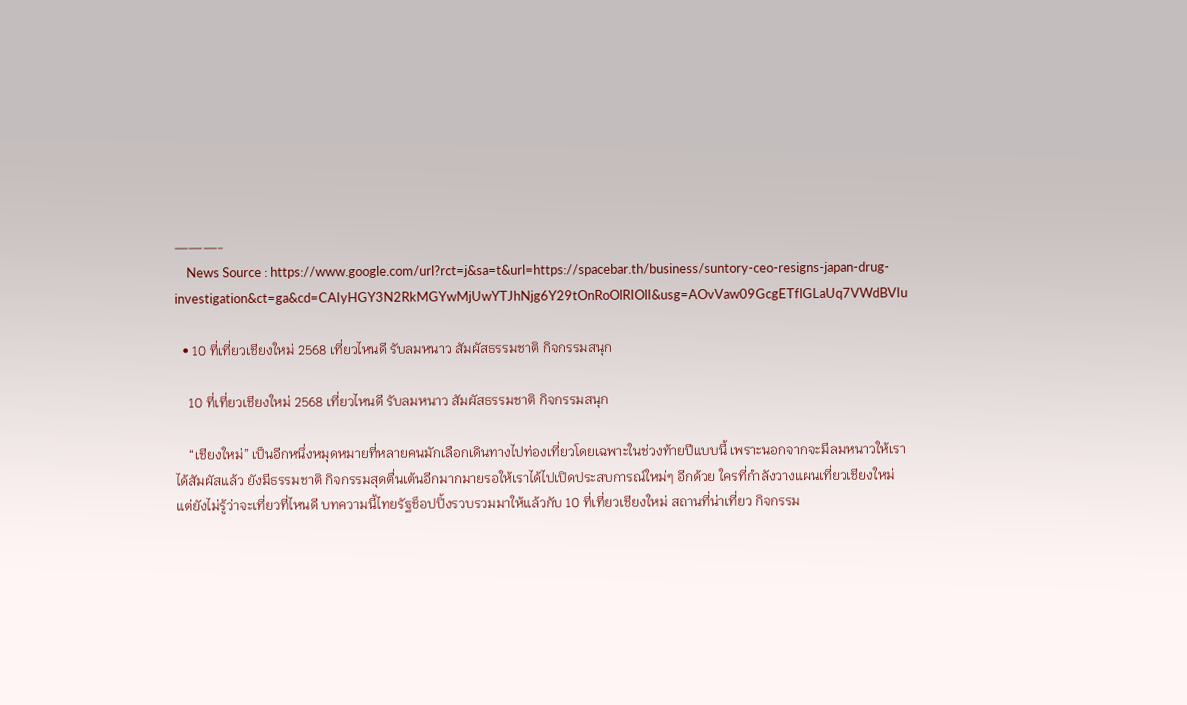———-
    News Source : https://www.google.com/url?rct=j&sa=t&url=https://spacebar.th/business/suntory-ceo-resigns-japan-drug-investigation&ct=ga&cd=CAIyHGY3N2RkMGYwMjUwYTJhNjg6Y29tOnRoOlRIOlI&usg=AOvVaw09GcgETflGLaUq7VWdBVIu

  • 10 ที่เที่ยวเชียงใหม่ 2568 เที่ยวไหนดี รับลมหนาว สัมผัสธรรมชาติ กิจกรรมสนุก

    10 ที่เที่ยวเชียงใหม่ 2568 เที่ยวไหนดี รับลมหนาว สัมผัสธรรมชาติ กิจกรรมสนุก

    “เชียงใหม่” เป็นอีกหนึ่งหมุดหมายที่หลายคนมักเลือกเดินทางไปท่องเที่ยวโดยเฉพาะในช่วงท้ายปีแบบนี้ เพราะนอกจากจะมีลมหนาวให้เราได้สัมผัสแล้ว ยังมีธรรมชาติ กิจกรรมสุดตื่นเต้นอีกมากมายรอให้เราได้ไปเปิดประสบการณ์ใหม่ๆ อีกด้วย ใครที่กำลังวางแผนเที่ยวเชียงใหม่ แต่ยังไม่รู้ว่าจะเที่ยวที่ไหนดี บทความนี้ไทยรัฐช็อปปิ้งรวบรวมมาให้แล้วกับ 10 ที่เที่ยวเชียงใหม่ สถานที่น่าเที่ยว กิจกรรม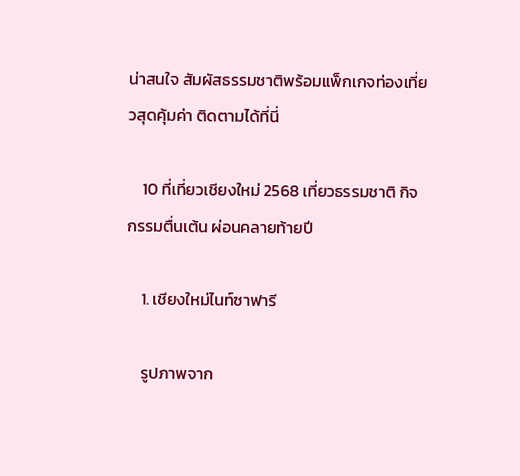น่าสนใจ สัมผัสธรรมชาติพร้อมแพ็กเกจท่องเที่ยวสุดคุ้มค่า ติดตามได้ที่นี่

    10 ที่เที่ยวเชียงใหม่ 2568 เที่ยวธรรมชาติ กิจกรรมตื่นเต้น ผ่อนคลายท้ายปี

    1. เชียงใหม่ไนท์ซาฟารี

    รูปภาพจาก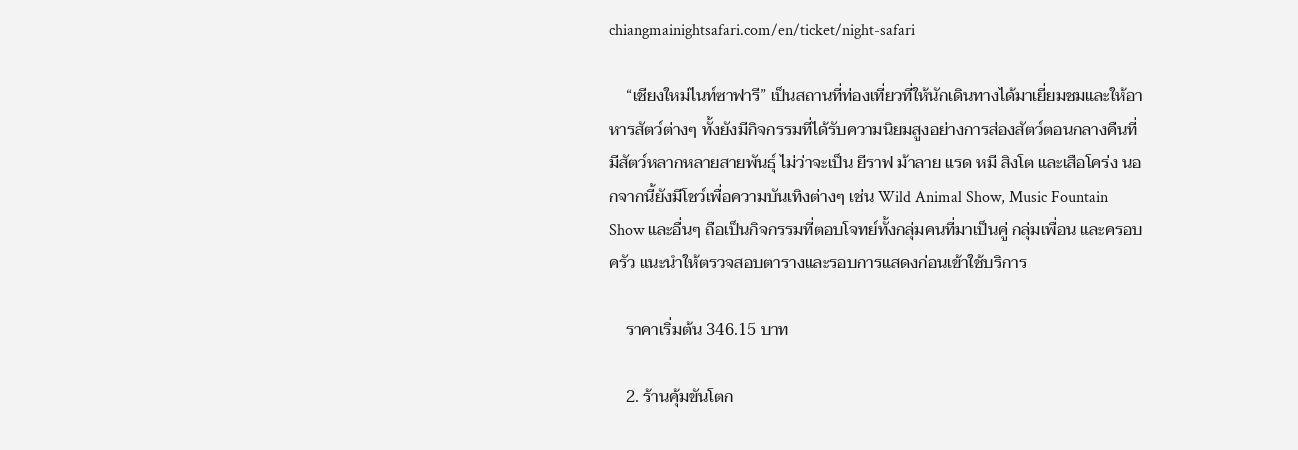chiangmainightsafari.com/en/ticket/night-safari

    “เชียงใหม่ไนท์ซาฟารี” เป็นสถานที่ท่องเที่ยวที่ให้นักเดินทางได้มาเยี่ยมชมและให้อาหารสัตว์ต่างๆ ทั้งยังมีกิจกรรมที่ได้รับความนิยมสูงอย่างการส่องสัตว์ตอนกลางคืนที่มีสัตว์หลากหลายสายพันธุ์ ไม่ว่าจะเป็น ยีราฟ ม้าลาย แรด หมี สิงโต และเสือโคร่ง นอกจากนี้ยังมีโชว์เพื่อความบันเทิงต่างๆ เช่น Wild Animal Show, Music Fountain Show และอื่นๆ ถือเป็นกิจกรรมที่ตอบโจทย์ทั้งกลุ่มคนที่มาเป็นคู่ กลุ่มเพื่อน และครอบครัว แนะนำให้ตรวจสอบตารางและรอบการแสดงก่อนเข้าใช้บริการ

    ราคาเริ่มต้น 346.15 บาท

    2. ร้านคุ้มขันโตก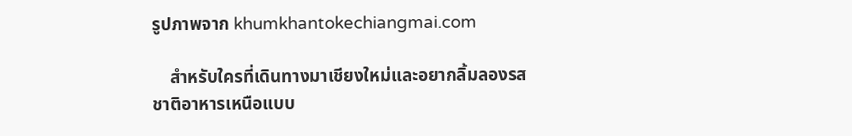รูปภาพจาก khumkhantokechiangmai.com

    สำหรับใครที่เดินทางมาเชียงใหม่และอยากลิ้มลองรสชาติอาหารเหนือแบบ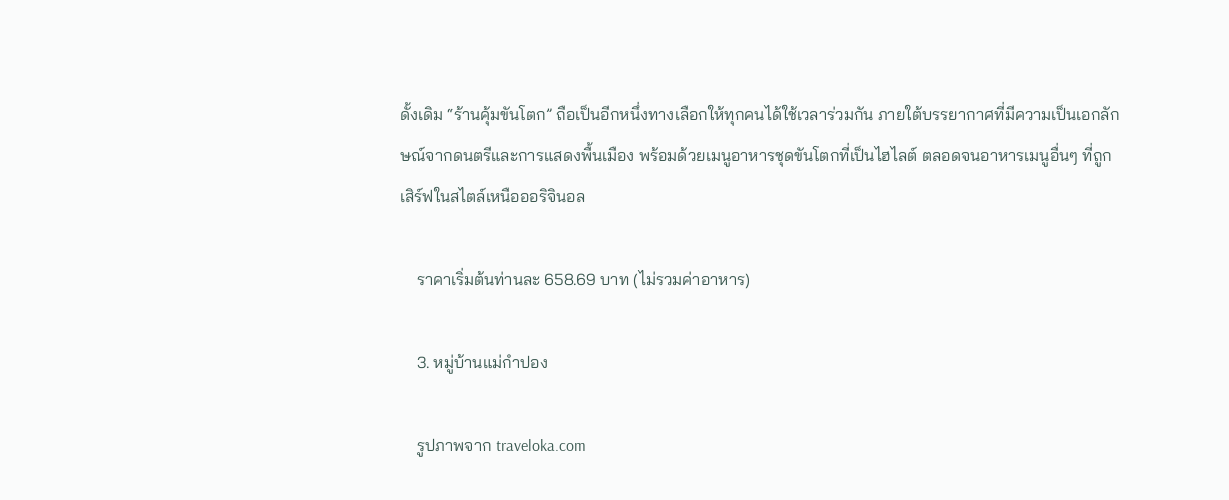ดั้งเดิม “ร้านคุ้มขันโตก” ถือเป็นอีกหนึ่งทางเลือกให้ทุกคนได้ใช้เวลาร่วมกัน ภายใต้บรรยากาศที่มีความเป็นเอกลักษณ์จากดนตรีและการแสดงพื้นเมือง พร้อมด้วยเมนูอาหารชุดขันโตกที่เป็นไฮไลต์ ตลอดจนอาหารเมนูอื่นๆ ที่ถูกเสิร์ฟในสไตล์เหนือออริจินอล

    ราคาเริ่มต้นท่านละ 658.69 บาท (ไม่รวมค่าอาหาร)

    3. หมู่บ้านแม่กำปอง

    รูปภาพจาก traveloka.com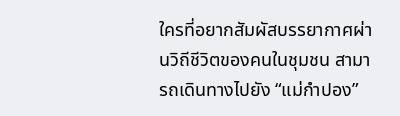ใครที่อยากสัมผัสบรรยากาศผ่านวิถีชีวิตของคนในชุมชน สามารถเดินทางไปยัง “แม่กำปอง”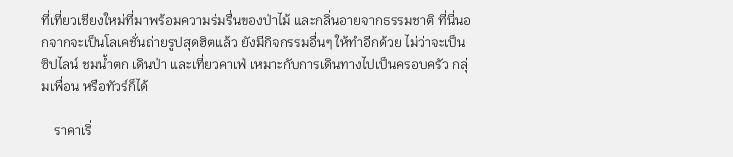ที่เที่ยวเชียงใหม่ที่มาพร้อมความร่มรื่นของป่าไม้ และกลิ่นอายจากธรรมชาติ ที่นี่นอกจากจะเป็นโลเคชั่นถ่ายรูปสุดฮิตแล้ว ยังมีกิจกรรมอื่นๆ ให้ทำอีกด้วย ไม่ว่าจะเป็น ซิปไลน์ ชมน้ำตก เดินป่า และเที่ยวคาเฟ่ เหมาะกับการเดินทางไปเป็นครอบครัว กลุ่มเพื่อน หรือทัวร์ก็ได้

    ราคาเริ่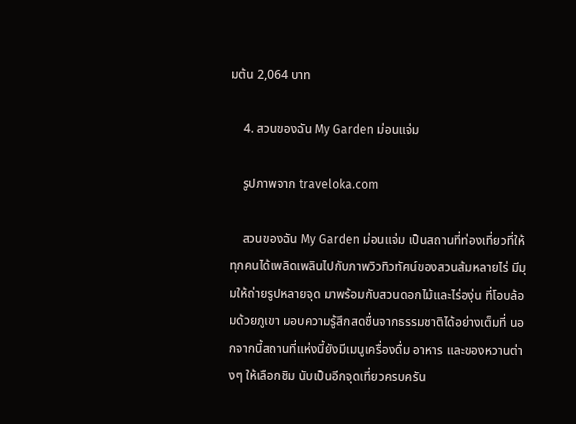มต้น 2,064 บาท

    4. สวนของฉัน My Garden ม่อนแจ่ม

    รูปภาพจาก traveloka.com

    สวนของฉัน My Garden ม่อนแจ่ม เป็นสถานที่ท่องเที่ยวที่ให้ทุกคนได้เพลิดเพลินไปกับภาพวิวทิวทัศน์ของสวนส้มหลายไร่ มีมุมให้ถ่ายรูปหลายจุด มาพร้อมกับสวนดอกไม้และไร่องุ่น ที่โอบล้อมด้วยภูเขา มอบความรู้สึกสดชื่นจากธรรมชาติได้อย่างเต็มที่ นอกจากนี้สถานที่แห่งนี้ยังมีเมนูเครื่องดื่ม อาหาร และของหวานต่างๆ ให้เลือกชิม นับเป็นอีกจุดเที่ยวครบครัน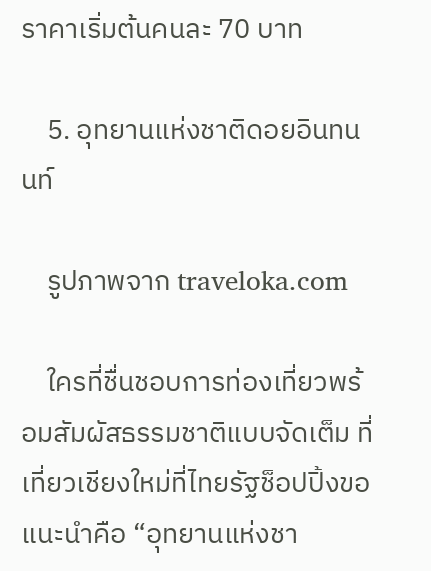ราคาเริ่มต้นคนละ 70 บาท

    5. อุทยานแห่งชาติดอยอินทนนท์

    รูปภาพจาก traveloka.com

    ใครที่ชื่นชอบการท่องเที่ยวพร้อมสัมผัสธรรมชาติแบบจัดเต็ม ที่เที่ยวเชียงใหม่ที่ไทยรัฐช็อปปิ้งขอแนะนำคือ “อุทยานแห่งชา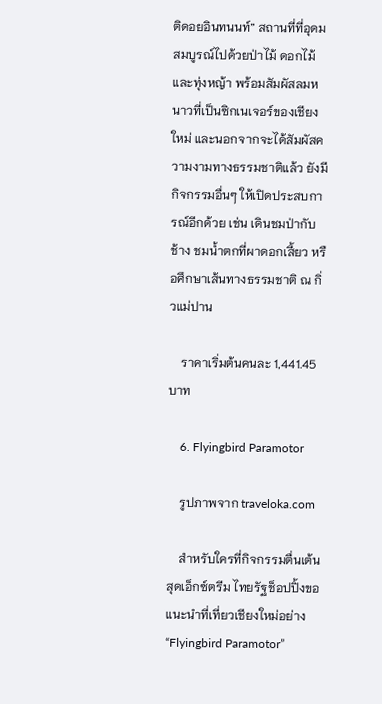ติดอยอินทนนท์” สถานที่ที่อุดมสมบูรณ์ไปด้วยป่าไม้ ดอกไม้ และทุ่งหญ้า พร้อมสัมผัสลมหนาวที่เป็นซิกเนเจอร์ของเชียงใหม่ และนอกจากจะได้สัมผัสความงามทางธรรมชาติแล้ว ยังมีกิจกรรมอื่นๆ ให้เปิดประสบการณ์อีกด้วย เช่น เดินชมป่ากับช้าง ชมน้ำตกที่ผาดอกเสี้ยว หรือศึกษาเส้นทางธรรมชาติ ณ กิ่วแม่ปาน

    ราคาเริ่มต้นคนละ 1,441.45 บาท

    6. Flyingbird Paramotor

    รูปภาพจาก traveloka.com

    สำหรับใครที่กิจกรรมตื่นเต้นสุดเอ็กซ์ตรีม ไทยรัฐช็อปปิ้งขอแนะนำที่เที่ยวเชียงใหม่อย่าง “Flyingbird Paramotor”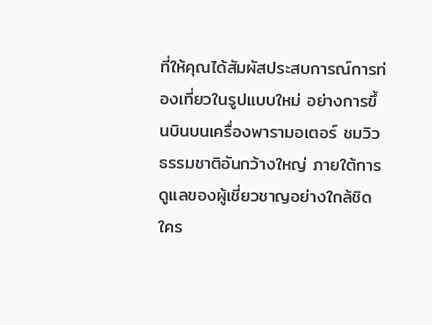ที่ให้คุณได้สัมผัสประสบการณ์การท่องเที่ยวในรูปแบบใหม่ อย่างการขึ้นบินบนเครื่องพารามอเตอร์ ชมวิวธรรมชาติอันกว้างใหญ่ ภายใต้การดูแลของผู้เชี่ยวชาญอย่างใกล้ชิด ใคร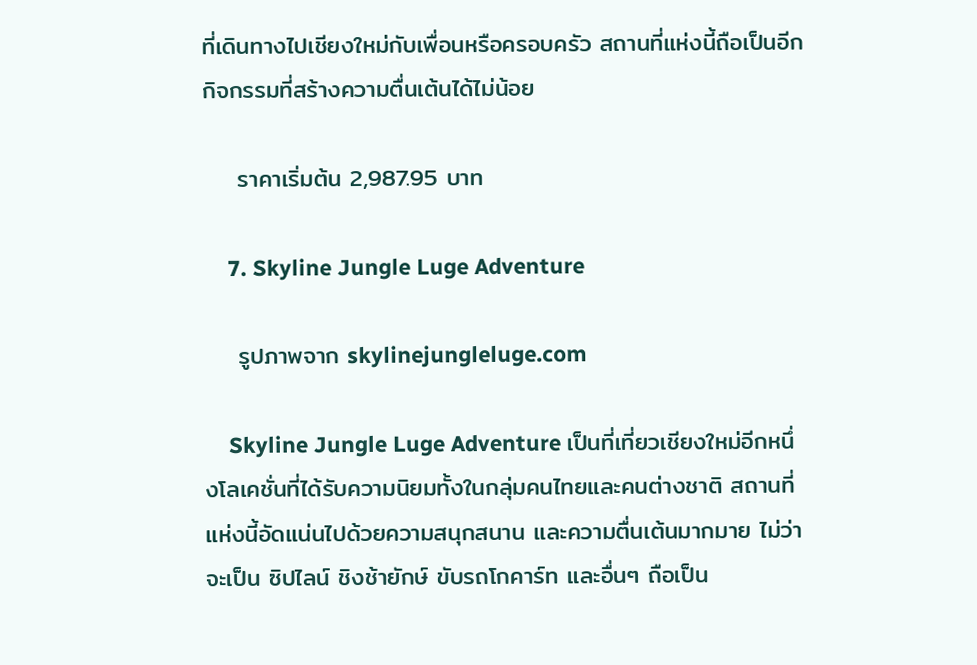ที่เดินทางไปเชียงใหม่กับเพื่อนหรือครอบครัว สถานที่แห่งนี้ถือเป็นอีกกิจกรรมที่สร้างความตื่นเต้นได้ไม่น้อย

    ราคาเริ่มต้น 2,987.95 บาท

    7. Skyline Jungle Luge Adventure

    รูปภาพจาก skylinejungleluge.com

    Skyline Jungle Luge Adventure เป็นที่เที่ยวเชียงใหม่อีกหนึ่งโลเคชั่นที่ได้รับความนิยมทั้งในกลุ่มคนไทยและคนต่างชาติ สถานที่แห่งนี้อัดแน่นไปด้วยความสนุกสนาน และความตื่นเต้นมากมาย ไม่ว่าจะเป็น ซิปไลน์ ชิงช้ายักษ์ ขับรถโกคาร์ท และอื่นๆ ถือเป็น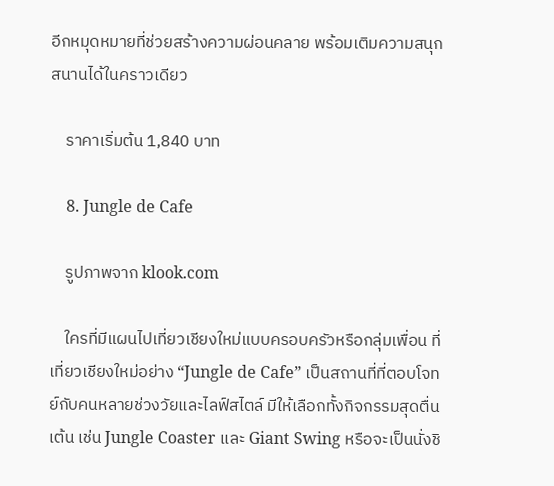อีกหมุดหมายที่ช่วยสร้างความผ่อนคลาย พร้อมเติมความสนุกสนานได้ในคราวเดียว

    ราคาเริ่มต้น 1,840 บาท

    8. Jungle de Cafe

    รูปภาพจาก klook.com

    ใครที่มีแผนไปเที่ยวเชียงใหม่แบบครอบครัวหรือกลุ่มเพื่อน ที่เที่ยวเชียงใหม่อย่าง “Jungle de Cafe” เป็นสถานที่ที่ตอบโจทย์กับคนหลายช่วงวัยและไลฟ์สไตล์ มีให้เลือกทั้งกิจกรรมสุดตื่นเต้น เช่น Jungle Coaster และ Giant Swing หรือจะเป็นนั่งชิ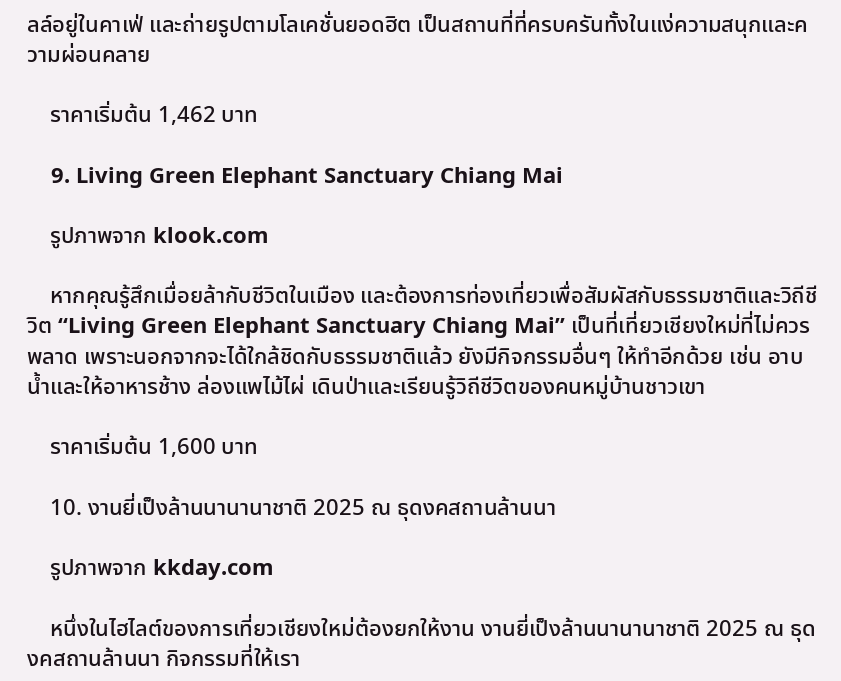ลล์อยู่ในคาเฟ่ และถ่ายรูปตามโลเคชั่นยอดฮิต เป็นสถานที่ที่ครบครันทั้งในแง่ความสนุกและความผ่อนคลาย

    ราคาเริ่มต้น 1,462 บาท

    9. Living Green Elephant Sanctuary Chiang Mai

    รูปภาพจาก klook.com

    หากคุณรู้สึกเมื่อยล้ากับชีวิตในเมือง และต้องการท่องเที่ยวเพื่อสัมผัสกับธรรมชาติและวิถีชีวิต “Living Green Elephant Sanctuary Chiang Mai” เป็นที่เที่ยวเชียงใหม่ที่ไม่ควรพลาด เพราะนอกจากจะได้ใกล้ชิดกับธรรมชาติแล้ว ยังมีกิจกรรมอื่นๆ ให้ทำอีกด้วย เช่น อาบน้ำและให้อาหารช้าง ล่องแพไม้ไผ่ เดินป่าและเรียนรู้วิถีชีวิตของคนหมู่บ้านชาวเขา

    ราคาเริ่มต้น 1,600 บาท

    10. งานยี่เป็งล้านนานานาชาติ 2025 ณ ธุดงคสถานล้านนา

    รูปภาพจาก kkday.com

    หนึ่งในไฮไลต์ของการเที่ยวเชียงใหม่ต้องยกให้งาน งานยี่เป็งล้านนานานาชาติ 2025 ณ ธุดงคสถานล้านนา กิจกรรมที่ให้เรา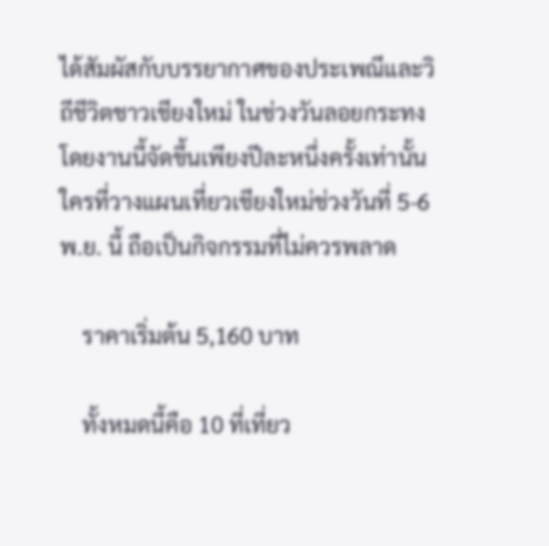ได้สัมผัสกับบรรยากาศของประเพณีและวิถีชีวิตชาวเชียงใหม่ ในช่วงวันลอยกระทง โดยงานนี้จัดขึ้นเพียงปีละหนึ่งครั้งเท่านั้น ใครที่วางแผนเที่ยวเชียงใหม่ช่วงวันที่ 5-6 พ.ย. นี้ ถือเป็นกิจกรรมที่ไม่ควรพลาด

    ราคาเริ่มต้น 5,160 บาท

    ทั้งหมดนี้คือ 10 ที่เที่ยว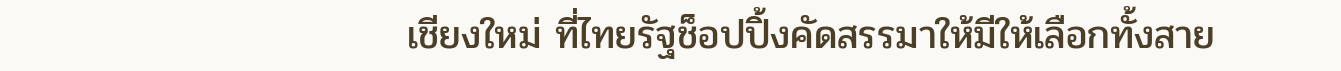เชียงใหม่ ที่ไทยรัฐช็อปปิ้งคัดสรรมาให้มีให้เลือกทั้งสาย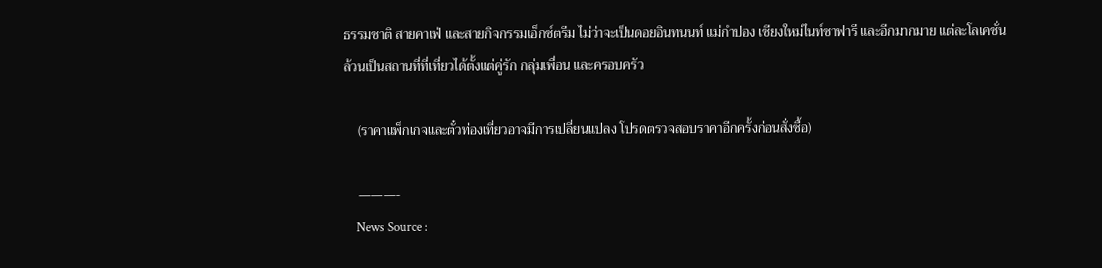ธรรมชาติ สายคาเฟ่ และสายกิจกรรมเอ็กซ์ตรีม ไม่ว่าจะเป็นดอยอินทนนท์ แม่กำปอง เชียงใหม่ไนท์ซาฟารี และอีกมากมาย แต่ละโลเคชั่นล้วนเป็นสถานที่ที่เที่ยวได้ตั้งแต่คู่รัก กลุ่มเพื่อน และครอบครัว

    (ราคาแพ็กเกจและตั๋วท่องเที่ยวอาจมีการเปลี่ยนแปลง โปรดตรวจสอบราคาอีกครั้งก่อนสั่งซื้อ)

    ———-
    News Source :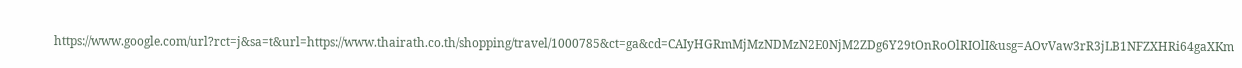https://www.google.com/url?rct=j&sa=t&url=https://www.thairath.co.th/shopping/travel/1000785&ct=ga&cd=CAIyHGRmMjMzNDMzN2E0NjM2ZDg6Y29tOnRoOlRIOlI&usg=AOvVaw3rR3jLB1NFZXHRi64gaXKm